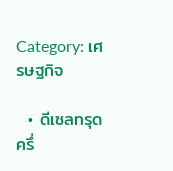Category: เศรษฐกิจ

  • ดีเซลทรุดครึ่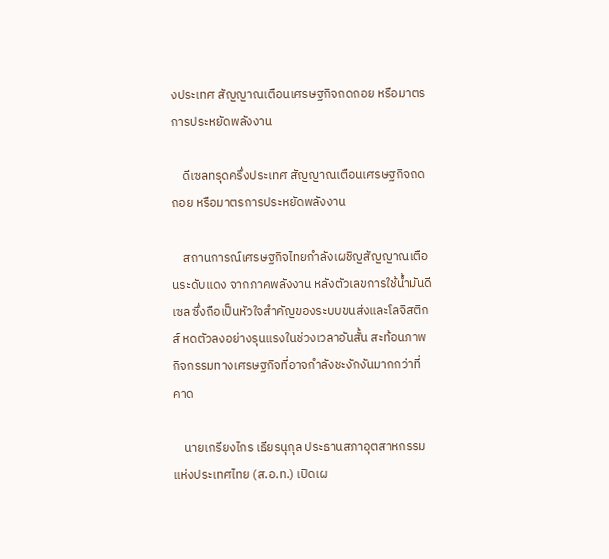งประเทศ สัญญาณเตือนเศรษฐกิจถดถอย หรือมาตรการประหยัดพลังงาน

    ดีเซลทรุดครึ่งประเทศ สัญญาณเตือนเศรษฐกิจถดถอย หรือมาตรการประหยัดพลังงาน

    สถานการณ์เศรษฐกิจไทยกำลังเผชิญสัญญาณเตือนระดับแดง จากภาคพลังงาน หลังตัวเลขการใช้น้ำมันดีเซล ซึ่งถือเป็นหัวใจสำคัญของระบบขนส่งและโลจิสติกส์ หดตัวลงอย่างรุนแรงในช่วงเวลาอันสั้น สะท้อนภาพกิจกรรมทางเศรษฐกิจที่อาจกำลังชะงักงันมากกว่าที่คาด

    นายเกรียงไกร เธียรนุกุล ประธานสภาอุตสาหกรรมแห่งประเทศไทย (ส.อ.ท.) เปิดเผ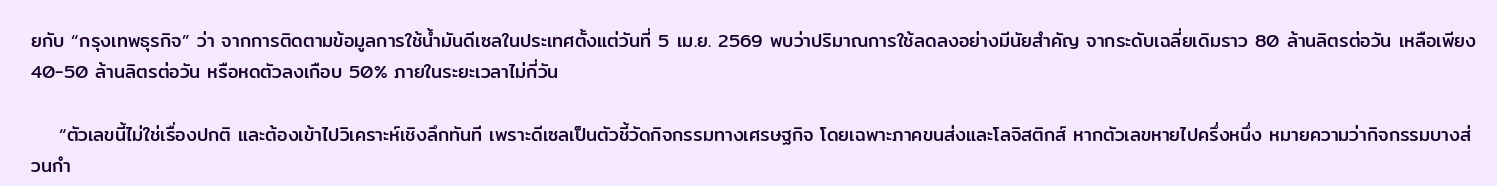ยกับ “กรุงเทพธุรกิจ” ว่า จากการติดตามข้อมูลการใช้น้ำมันดีเซลในประเทศตั้งแต่วันที่ 5 เม.ย. 2569 พบว่าปริมาณการใช้ลดลงอย่างมีนัยสำคัญ จากระดับเฉลี่ยเดิมราว 80 ล้านลิตรต่อวัน เหลือเพียง 40-50 ล้านลิตรต่อวัน หรือหดตัวลงเกือบ 50% ภายในระยะเวลาไม่กี่วัน

    “ตัวเลขนี้ไม่ใช่เรื่องปกติ และต้องเข้าไปวิเคราะห์เชิงลึกทันที เพราะดีเซลเป็นตัวชี้วัดกิจกรรมทางเศรษฐกิจ โดยเฉพาะภาคขนส่งและโลจิสติกส์ หากตัวเลขหายไปครึ่งหนึ่ง หมายความว่ากิจกรรมบางส่วนกำ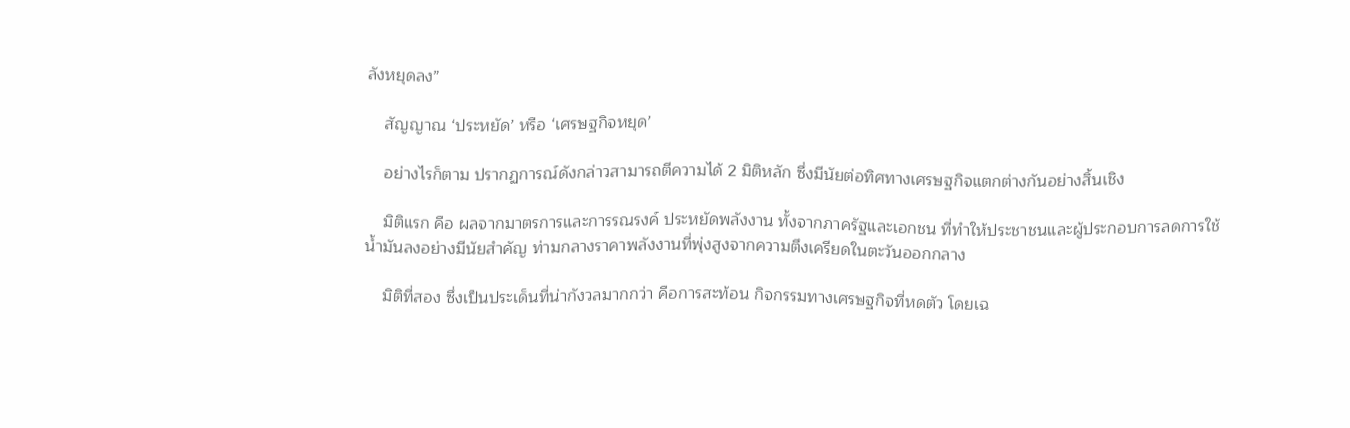ลังหยุดลง”

    สัญญาณ ‘ประหยัด’ หรือ ‘เศรษฐกิจหยุด’

    อย่างไรก็ตาม ปรากฏการณ์ดังกล่าวสามารถตีความได้ 2 มิติหลัก ซึ่งมีนัยต่อทิศทางเศรษฐกิจแตกต่างกันอย่างสิ้นเชิง

    มิติแรก คือ ผลจากมาตรการและการรณรงค์ ประหยัดพลังงาน ทั้งจากภาครัฐและเอกชน ที่ทำให้ประชาชนและผู้ประกอบการลดการใช้น้ำมันลงอย่างมีนัยสำคัญ ท่ามกลางราคาพลังงานที่พุ่งสูงจากความตึงเครียดในตะวันออกกลาง

    มิติที่สอง ซึ่งเป็นประเด็นที่น่ากังวลมากกว่า คือการสะท้อน กิจกรรมทางเศรษฐกิจที่หดตัว โดยเฉ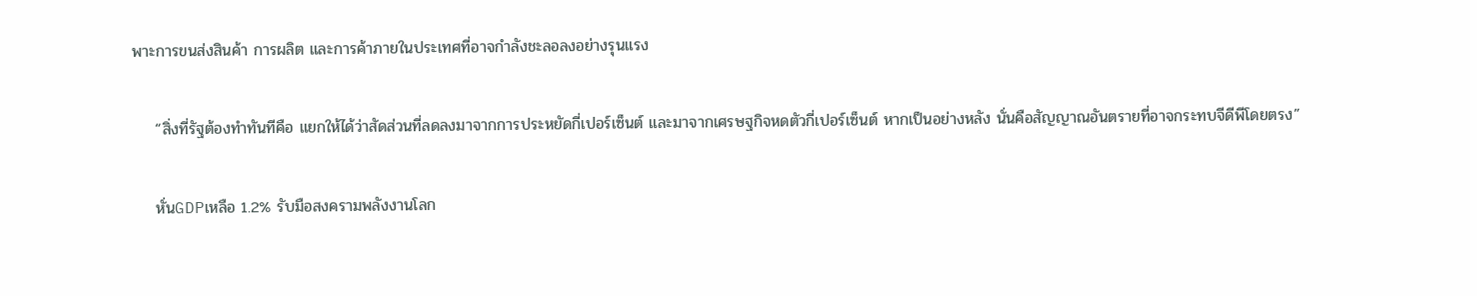พาะการขนส่งสินค้า การผลิต และการค้าภายในประเทศที่อาจกำลังชะลอลงอย่างรุนแรง

    “สิ่งที่รัฐต้องทำทันทีคือ แยกให้ได้ว่าสัดส่วนที่ลดลงมาจากการประหยัดกี่เปอร์เซ็นต์ และมาจากเศรษฐกิจหดตัวกี่เปอร์เซ็นต์ หากเป็นอย่างหลัง นั่นคือสัญญาณอันตรายที่อาจกระทบจีดีพีโดยตรง”

    หั่นGDPเหลือ 1.2% รับมือสงครามพลังงานโลก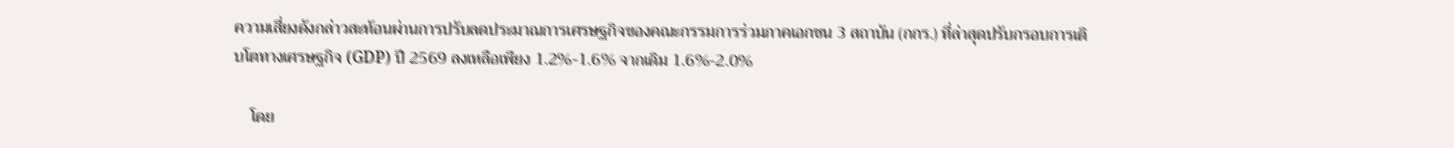ความเสี่ยงดังกล่าวสะท้อนผ่านการปรับลดประมาณการเศรษฐกิจของคณะกรรมการร่วมภาคเอกชน 3 สถาบัน (กกร.) ที่ล่าสุดปรับกรอบการเติบโตทางเศรษฐกิจ (GDP) ปี 2569 ลงเหลือเพียง 1.2%-1.6% จากเดิม 1.6%-2.0%

    โดย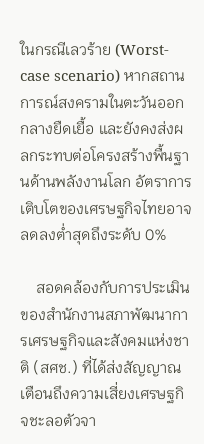ในกรณีเลวร้าย (Worst-case scenario) หากสถานการณ์สงครามในตะวันออกกลางยืดเยื้อ และยังคงส่งผลกระทบต่อโครงสร้างพื้นฐานด้านพลังงานโลก อัตราการเติบโตของเศรษฐกิจไทยอาจลดลงต่ำสุดถึงระดับ 0%

    สอดคล้องกับการประเมินของสำนักงานสภาพัฒนาการเศรษฐกิจและสังคมแห่งชาติ (สศช.) ที่ได้ส่งสัญญาณเตือนถึงความเสี่ยงเศรษฐกิจชะลอตัวจา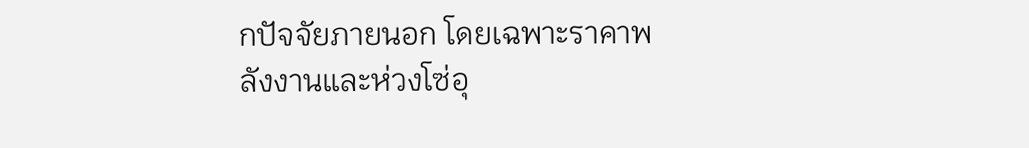กปัจจัยภายนอก โดยเฉพาะราคาพลังงานและห่วงโซ่อุ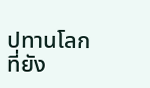ปทานโลกที่ยัง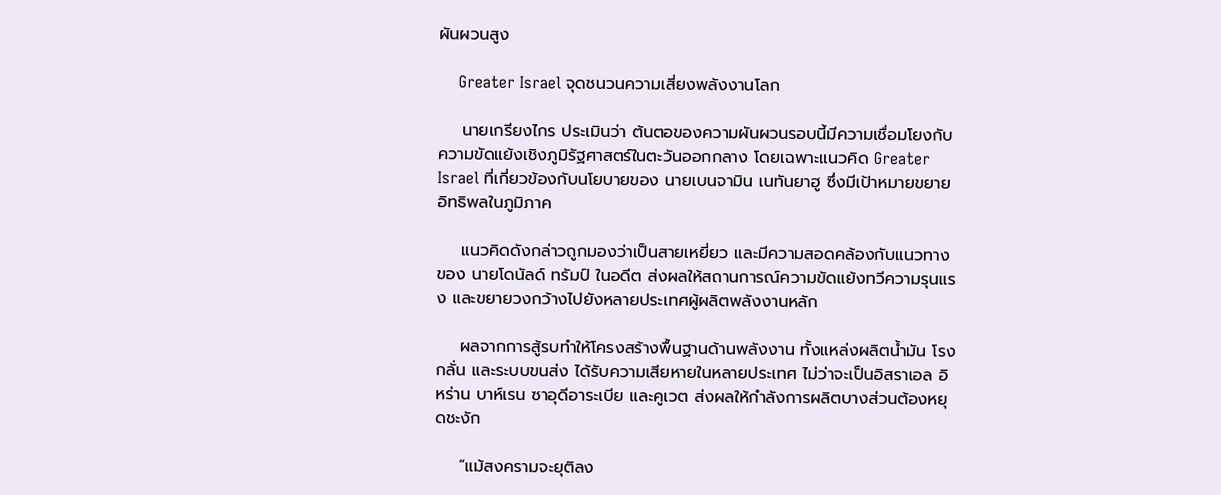ผันผวนสูง

    Greater Israel จุดชนวนความเสี่ยงพลังงานโลก

    นายเกรียงไกร ประเมินว่า ต้นตอของความผันผวนรอบนี้มีความเชื่อมโยงกับความขัดแย้งเชิงภูมิรัฐศาสตร์ในตะวันออกกลาง โดยเฉพาะแนวคิด Greater Israel ที่เกี่ยวข้องกับนโยบายของ นายเบนจามิน เนทันยาฮู ซึ่งมีเป้าหมายขยายอิทธิพลในภูมิภาค

    แนวคิดดังกล่าวถูกมองว่าเป็นสายเหยี่ยว และมีความสอดคล้องกับแนวทางของ นายโดนัลด์ ทรัมป์ ในอดีต ส่งผลให้สถานการณ์ความขัดแย้งทวีความรุนแรง และขยายวงกว้างไปยังหลายประเทศผู้ผลิตพลังงานหลัก

    ผลจากการสู้รบทำให้โครงสร้างพื้นฐานด้านพลังงาน ทั้งแหล่งผลิตน้ำมัน โรงกลั่น และระบบขนส่ง ได้รับความเสียหายในหลายประเทศ ไม่ว่าจะเป็นอิสราเอล อิหร่าน บาห์เรน ซาอุดีอาระเบีย และคูเวต ส่งผลให้กำลังการผลิตบางส่วนต้องหยุดชะงัก

    “แม้สงครามจะยุติลง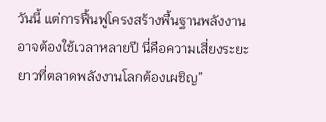วันนี้ แต่การฟื้นฟูโครงสร้างพื้นฐานพลังงานอาจต้องใช้เวลาหลายปี นี่คือความเสี่ยงระยะยาวที่ตลาดพลังงานโลกต้องเผชิญ”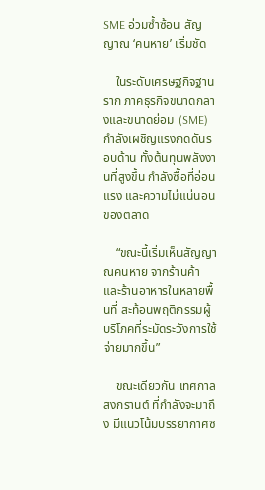SME อ่วมซ้ำซ้อน สัญญาณ ‘คนหาย’ เริ่มชัด

    ในระดับเศรษฐกิจฐานราก ภาคธุรกิจขนาดกลางและขนาดย่อม (SME) กำลังเผชิญแรงกดดันรอบด้าน ทั้งต้นทุนพลังงานที่สูงขึ้น กำลังซื้อที่อ่อนแรง และความไม่แน่นอนของตลาด

    “ขณะนี้เริ่มเห็นสัญญาณคนหาย จากร้านค้าและร้านอาหารในหลายพื้นที่ สะท้อนพฤติกรรมผู้บริโภคที่ระมัดระวังการใช้จ่ายมากขึ้น”

    ขณะเดียวกัน เทศกาลสงกรานต์ ที่กำลังจะมาถึง มีแนวโน้มบรรยากาศซ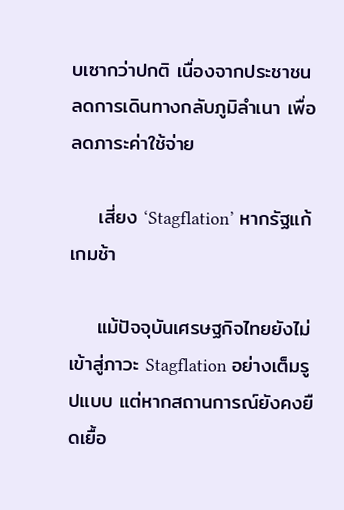บเซากว่าปกติ เนื่องจากประชาชนลดการเดินทางกลับภูมิลำเนา เพื่อลดภาระค่าใช้จ่าย

    เสี่ยง ‘Stagflation’ หากรัฐแก้เกมช้า

    แม้ปัจจุบันเศรษฐกิจไทยยังไม่เข้าสู่ภาวะ Stagflation อย่างเต็มรูปแบบ แต่หากสถานการณ์ยังคงยืดเยื้อ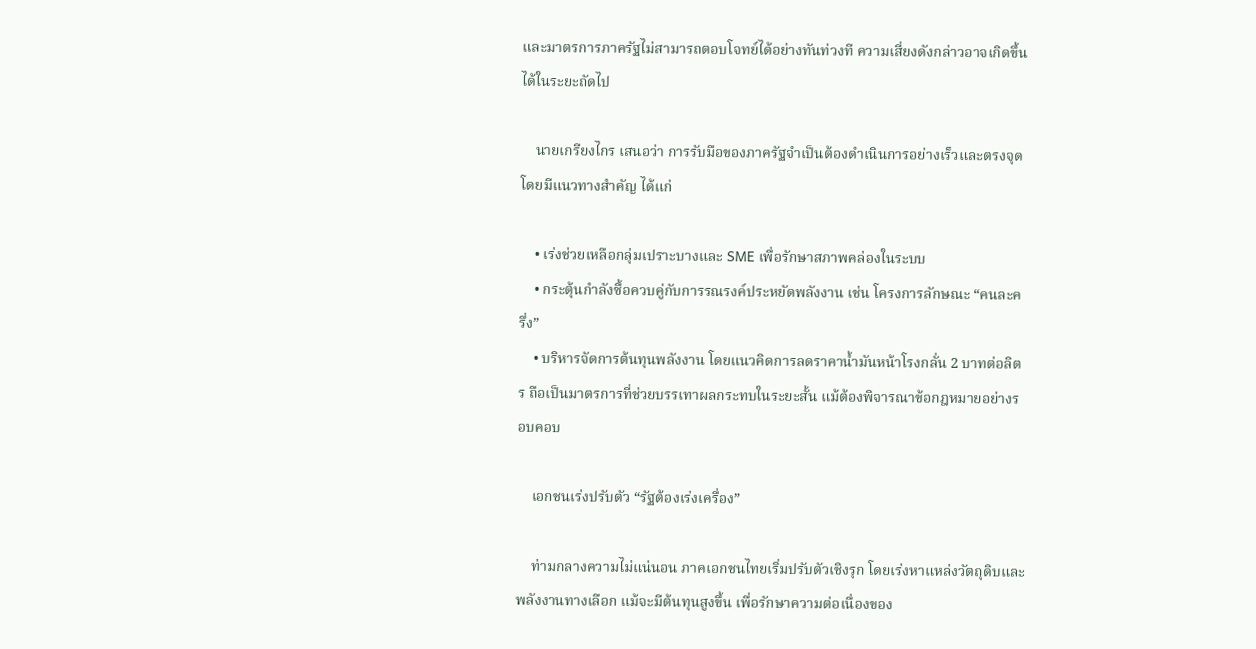และมาตรการภาครัฐไม่สามารถตอบโจทย์ได้อย่างทันท่วงที ความเสี่ยงดังกล่าวอาจเกิดขึ้นได้ในระยะถัดไป

    นายเกรียงไกร เสนอว่า การรับมือของภาครัฐจำเป็นต้องดำเนินการอย่างเร็วและตรงจุด โดยมีแนวทางสำคัญ ได้แก่

    • เร่งช่วยเหลือกลุ่มเปราะบางและ SME เพื่อรักษาสภาพคล่องในระบบ
    • กระตุ้นกำลังซื้อควบคู่กับการรณรงค์ประหยัดพลังงาน เช่น โครงการลักษณะ “คนละครึ่ง”
    • บริหารจัดการต้นทุนพลังงาน โดยแนวคิดการลดราคาน้ำมันหน้าโรงกลั่น 2 บาทต่อลิตร ถือเป็นมาตรการที่ช่วยบรรเทาผลกระทบในระยะสั้น แม้ต้องพิจารณาข้อกฎหมายอย่างรอบคอบ

    เอกชนเร่งปรับตัว “รัฐต้องเร่งเครื่อง”

    ท่ามกลางความไม่แน่นอน ภาคเอกชนไทยเริ่มปรับตัวเชิงรุก โดยเร่งหาแหล่งวัตถุดิบและพลังงานทางเลือก แม้จะมีต้นทุนสูงขึ้น เพื่อรักษาความต่อเนื่องของ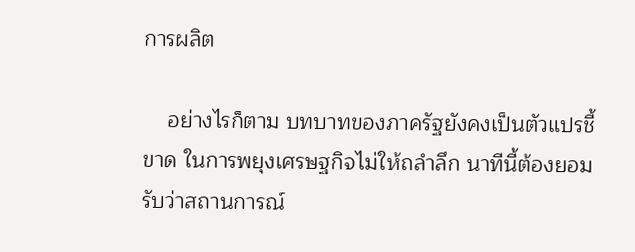การผลิต

    อย่างไรก็ตาม บทบาทของภาครัฐยังคงเป็นตัวแปรชี้ขาด ในการพยุงเศรษฐกิจไม่ให้ถลำลึก นาทีนี้ต้องยอมรับว่าสถานการณ์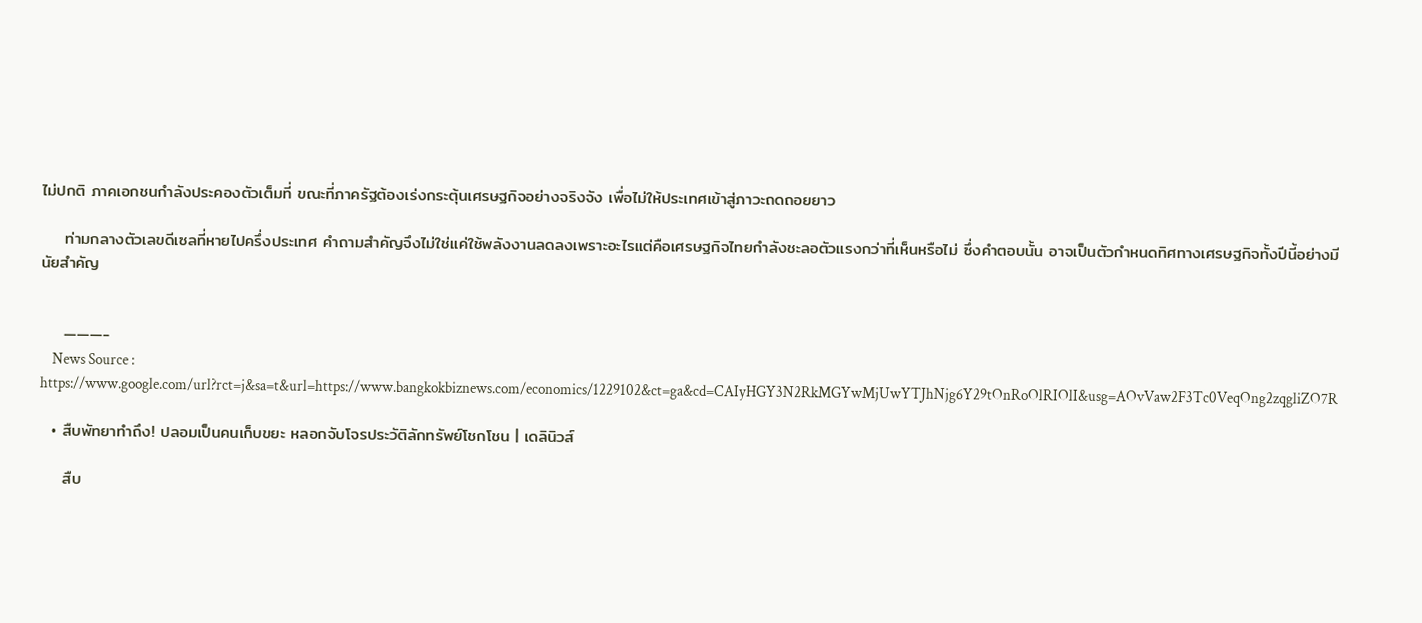ไม่ปกติ ภาคเอกชนกำลังประคองตัวเต็มที่ ขณะที่ภาครัฐต้องเร่งกระตุ้นเศรษฐกิจอย่างจริงจัง เพื่อไม่ให้ประเทศเข้าสู่ภาวะถดถอยยาว

    ท่ามกลางตัวเลขดีเซลที่หายไปครึ่งประเทศ คำถามสำคัญจึงไม่ใช่แค่ใช้พลังงานลดลงเพราะอะไรแต่คือเศรษฐกิจไทยกำลังชะลอตัวแรงกว่าที่เห็นหรือไม่ ซึ่งคำตอบนั้น อาจเป็นตัวกำหนดทิศทางเศรษฐกิจทั้งปีนี้อย่างมีนัยสำคัญ


    ———-
    News Source : https://www.google.com/url?rct=j&sa=t&url=https://www.bangkokbiznews.com/economics/1229102&ct=ga&cd=CAIyHGY3N2RkMGYwMjUwYTJhNjg6Y29tOnRoOlRIOlI&usg=AOvVaw2F3Tc0VeqOng2zqgliZO7R

  • สืบพัทยาทำถึง! ปลอมเป็นคนเก็บขยะ หลอกจับโจรประวัติลักทรัพย์โชกโชน | เดลินิวส์

    สืบ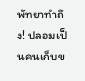พัทยาทำถึง! ปลอมเป็นคนเก็บข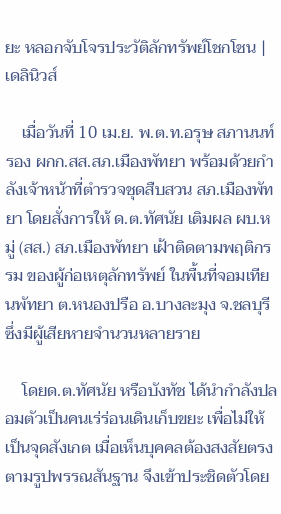ยะ หลอกจับโจรประวัติลักทรัพย์โชกโชน | เดลินิวส์

    เมื่อวันที่ 10 เม.ย. พ.ต.ท.อรุษ สภานนท์ รอง ผกก.สส.สภ.เมืองพัทยา พร้อมด้วยกำลังเจ้าหน้าที่ตำรวจชุดสืบสวน สภ.เมืองพัทยา โดยสั่งการให้ ด.ต.ทัศนัย เติมผล ผบ.หมู่ (สส.) สภ.เมืองพัทยา เฝ้าติดตามพฤติกรรม ของผู้ก่อเหตุลักทรัพย์ ในพื้นที่จอมเทียนพัทยา ต.หนองปรือ อ.บางละมุง จ.ชลบุรี ซึ่งมีผู้เสียหายจำนวนหลายราย

    โดยด.ต.ทัศนัย หรือบังทัช ได้นำกำลังปลอมตัวเป็นคนเร่ร่อนเดินเก็บขยะ เพื่อไม่ให้เป็นจุดสังเกต เมื่อเห็นบุคคลต้องสงสัยตรงตามรูปพรรณสันฐาน จึงเข้าประชิดตัวโดย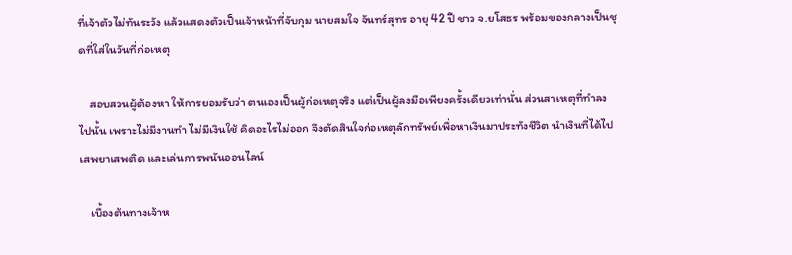ที่เจ้าตัวไม่ทันระวัง แล้วแสดงตัวเป็นเจ้าหน้าที่จับกุม นายสมใจ จันทร์สุทร อายุ 42 ปี ชาว จ.ยโสธร พร้อมของกลางเป็นชุดที่ใส่ในวันที่ก่อเหตุ

    สอบสวนผู้ต้องหา ให้การยอมรับว่า ตนเองเป็นผู้ก่อเหตุจริง แต่เป็นผู้ลงมือเพียงครั้งเดียวเท่านั่น ส่วนสาเหตุที่ทำลงไปนั้น เพราะไม่มีงานทำ ไม่มีเงินใช้ คิดอะไรไม่ออก จึงตัดสินใจก่อเหตุลักทรัพย์เพื่อหาเงินมาประทังชีวิต นำเงินที่ได้ไปเสพยาเสพติด และเล่นการพนันออนไลน์

    เบื้องต้นทางเจ้าห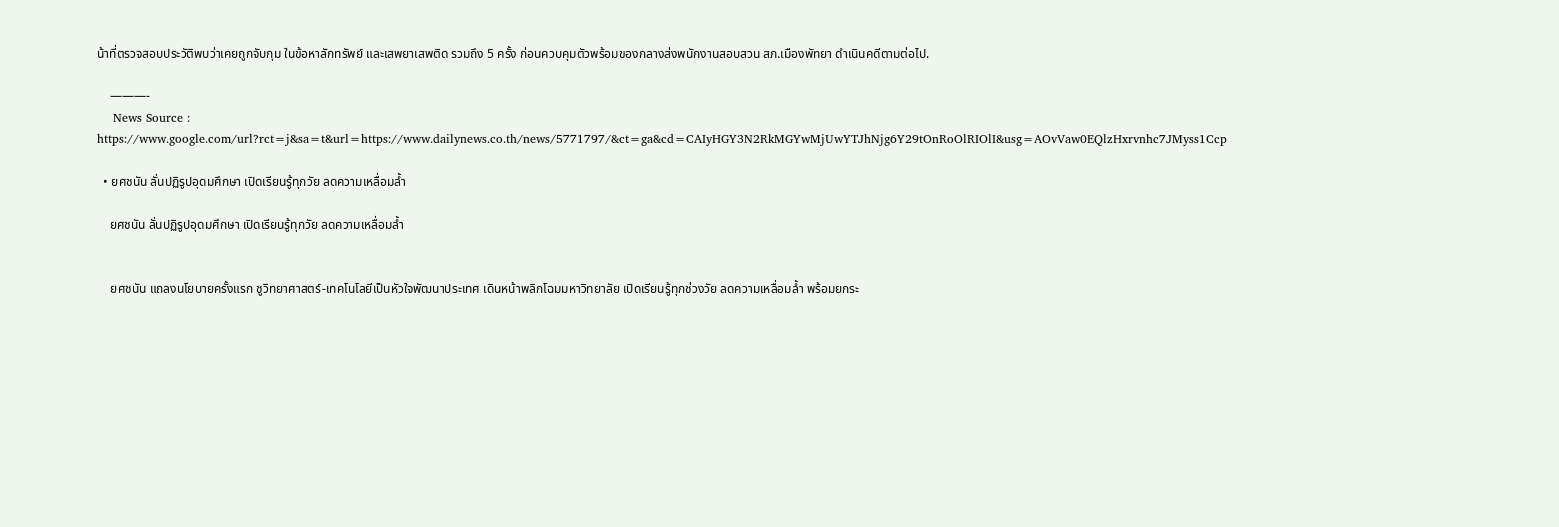น้าที่ตรวจสอบประวัติพบว่าเคยถูกจับกุม ในข้อหาลักทรัพย์ และเสพยาเสพติด รวมถึง 5 ครั้ง ก่อนควบคุมตัวพร้อมของกลางส่งพนักงานสอบสวน สภ.เมืองพัทยา ดำเนินคดีตามต่อไป.

    ———-
    News Source : https://www.google.com/url?rct=j&sa=t&url=https://www.dailynews.co.th/news/5771797/&ct=ga&cd=CAIyHGY3N2RkMGYwMjUwYTJhNjg6Y29tOnRoOlRIOlI&usg=AOvVaw0EQlzHxrvnhc7JMyss1Ccp

  • ยศชนัน ลั่นปฏิรูปอุดมศึกษา เปิดเรียนรู้ทุกวัย ลดความเหลื่อมล้ำ

    ยศชนัน ลั่นปฏิรูปอุดมศึกษา เปิดเรียนรู้ทุกวัย ลดความเหลื่อมล้ำ


    ยศชนัน แถลงนโยบายครั้งแรก ชูวิทยาศาสตร์-เทคโนโลยีเป็นหัวใจพัฒนาประเทศ เดินหน้าพลิกโฉมมหาวิทยาลัย เปิดเรียนรู้ทุกช่วงวัย ลดความเหลื่อมล้ำ พร้อมยกระ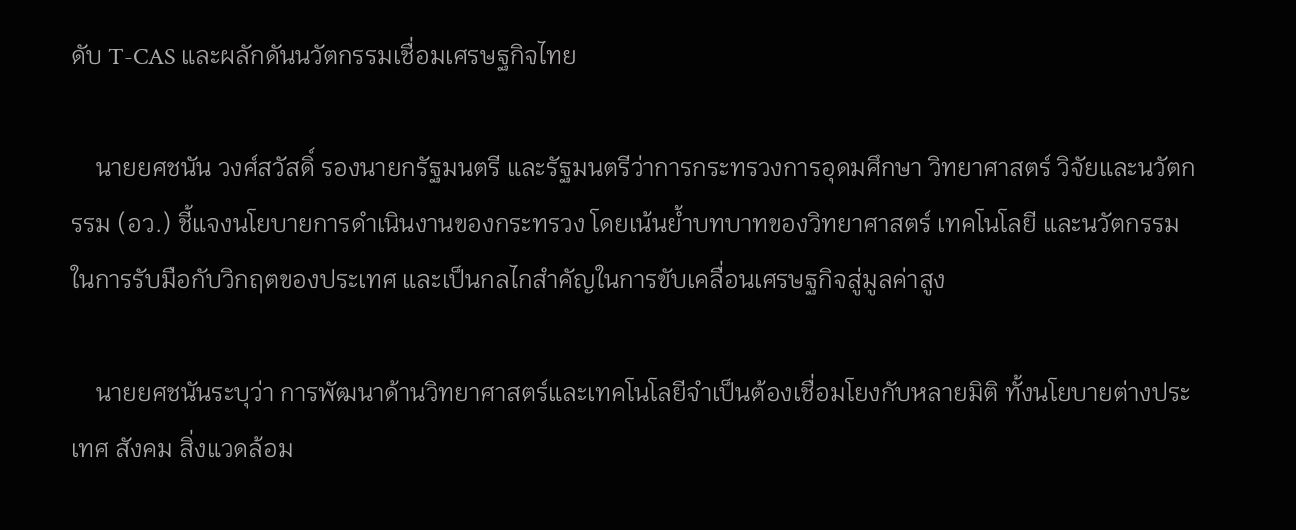ดับ T-CAS และผลักดันนวัตกรรมเชื่อมเศรษฐกิจไทย

    นายยศชนัน วงศ์สวัสดิ์ รองนายกรัฐมนตรี และรัฐมนตรีว่าการกระทรวงการอุดมศึกษา วิทยาศาสตร์ วิจัยและนวัตกรรม (อว.) ชี้แจงนโยบายการดำเนินงานของกระทรวง โดยเน้นย้ำบทบาทของวิทยาศาสตร์ เทคโนโลยี และนวัตกรรม ในการรับมือกับวิกฤตของประเทศ และเป็นกลไกสำคัญในการขับเคลื่อนเศรษฐกิจสู่มูลค่าสูง

    นายยศชนันระบุว่า การพัฒนาด้านวิทยาศาสตร์และเทคโนโลยีจำเป็นต้องเชื่อมโยงกับหลายมิติ ทั้งนโยบายต่างประเทศ สังคม สิ่งแวดล้อม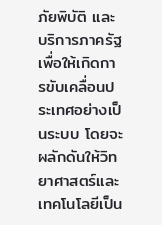ภัยพิบัติ และบริการภาครัฐ เพื่อให้เกิดการขับเคลื่อนประเทศอย่างเป็นระบบ โดยจะผลักดันให้วิทยาศาสตร์และเทคโนโลยีเป็น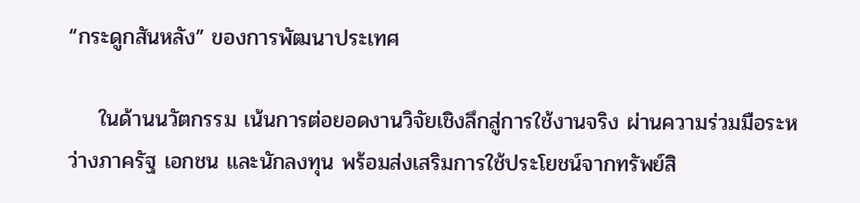“กระดูกสันหลัง” ของการพัฒนาประเทศ

    ในด้านนวัตกรรม เน้นการต่อยอดงานวิจัยเชิงลึกสู่การใช้งานจริง ผ่านความร่วมมือระหว่างภาครัฐ เอกชน และนักลงทุน พร้อมส่งเสริมการใช้ประโยชน์จากทรัพย์สิ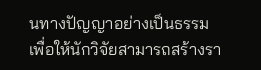นทางปัญญาอย่างเป็นธรรม เพื่อให้นักวิจัยสามารถสร้างรา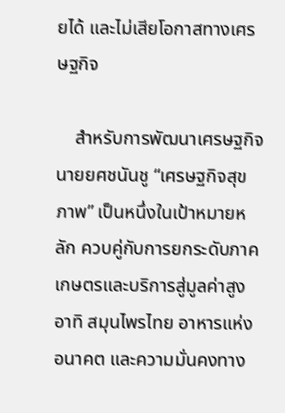ยได้ และไม่เสียโอกาสทางเศรษฐกิจ

    สำหรับการพัฒนาเศรษฐกิจ นายยศชนันชู “เศรษฐกิจสุขภาพ” เป็นหนึ่งในเป้าหมายหลัก ควบคู่กับการยกระดับภาคเกษตรและบริการสู่มูลค่าสูง อาทิ สมุนไพรไทย อาหารแห่งอนาคต และความมั่นคงทาง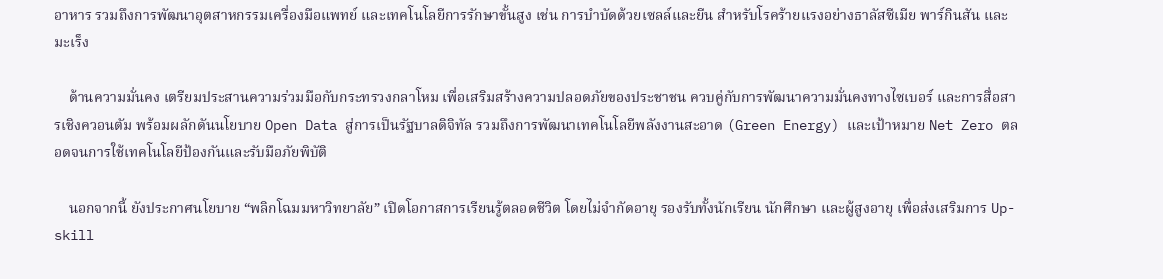อาหาร รวมถึงการพัฒนาอุตสาหกรรมเครื่องมือแพทย์ และเทคโนโลยีการรักษาขั้นสูง เช่น การบำบัดด้วยเซลล์และยีน สำหรับโรคร้ายแรงอย่างธาลัสซีเมีย พาร์กินสัน และมะเร็ง

    ด้านความมั่นคง เตรียมประสานความร่วมมือกับกระทรวงกลาโหม เพื่อเสริมสร้างความปลอดภัยของประชาชน ควบคู่กับการพัฒนาความมั่นคงทางไซเบอร์ และการสื่อสารเชิงควอนตัม พร้อมผลักดันนโยบาย Open Data สู่การเป็นรัฐบาลดิจิทัล รวมถึงการพัฒนาเทคโนโลยีพลังงานสะอาด (Green Energy) และเป้าหมาย Net Zero ตลอดจนการใช้เทคโนโลยีป้องกันและรับมือภัยพิบัติ

    นอกจากนี้ ยังประกาศนโยบาย “พลิกโฉมมหาวิทยาลัย” เปิดโอกาสการเรียนรู้ตลอดชีวิต โดยไม่จำกัดอายุ รองรับทั้งนักเรียน นักศึกษา และผู้สูงอายุ เพื่อส่งเสริมการ Up-skill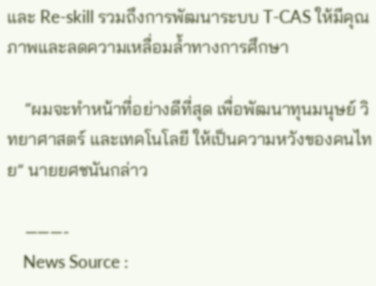และ Re-skill รวมถึงการพัฒนาระบบ T-CAS ให้มีคุณภาพและลดความเหลื่อมล้ำทางการศึกษา

    “ผมจะทำหน้าที่อย่างดีที่สุด เพื่อพัฒนาทุนมนุษย์ วิทยาศาสตร์ และเทคโนโลยี ให้เป็นความหวังของคนไทย” นายยศชนันกล่าว

    ———-
    News Source :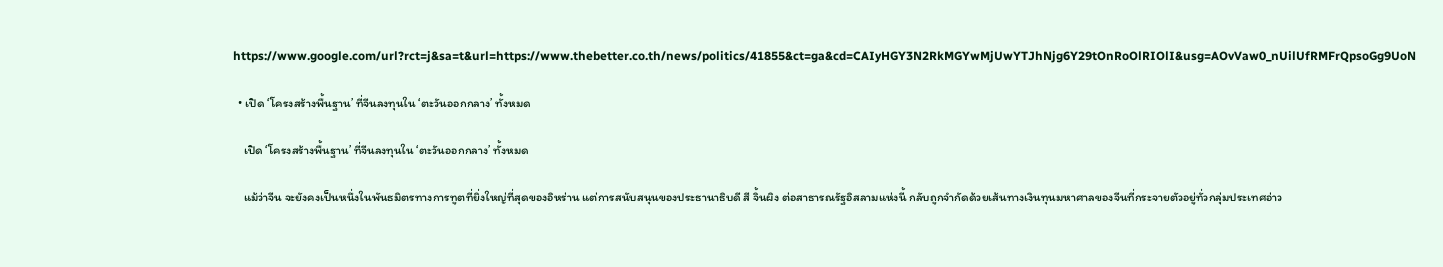https://www.google.com/url?rct=j&sa=t&url=https://www.thebetter.co.th/news/politics/41855&ct=ga&cd=CAIyHGY3N2RkMGYwMjUwYTJhNjg6Y29tOnRoOlRIOlI&usg=AOvVaw0_nUilUfRMFrQpsoGg9UoN

  • เปิด ‘โครงสร้างพื้นฐาน’ ที่จีนลงทุนใน ‘ตะวันออกกลาง’ ทั้งหมด

    เปิด ‘โครงสร้างพื้นฐาน’ ที่จีนลงทุนใน ‘ตะวันออกกลาง’ ทั้งหมด

    แม้ว่าจีน จะยังคงเป็นหนึ่งในพันธมิตรทางการทูตที่ยิ่งใหญ่ที่สุดของอิหร่าน แต่การสนับสนุนของประธานาธิบดี สี จิ้นผิง ต่อสาธารณรัฐอิสลามแห่งนี้ กลับถูกจำกัดด้วยเส้นทางเงินทุนมหาศาลของจีนที่กระจายตัวอยู่ทั่วกลุ่มประเทศอ่าว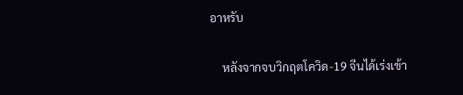อาหรับ

    หลังจากจบวิกฤตโควิด-19 จีนได้เร่งเข้า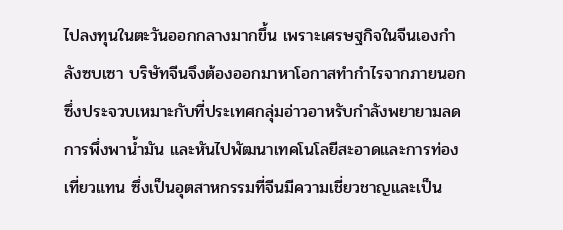ไปลงทุนในตะวันออกกลางมากขึ้น เพราะเศรษฐกิจในจีนเองกำลังซบเซา บริษัทจีนจึงต้องออกมาหาโอกาสทำกำไรจากภายนอก ซึ่งประจวบเหมาะกับที่ประเทศกลุ่มอ่าวอาหรับกำลังพยายามลดการพึ่งพาน้ำมัน และหันไปพัฒนาเทคโนโลยีสะอาดและการท่องเที่ยวแทน ซึ่งเป็นอุตสาหกรรมที่จีนมีความเชี่ยวชาญและเป็น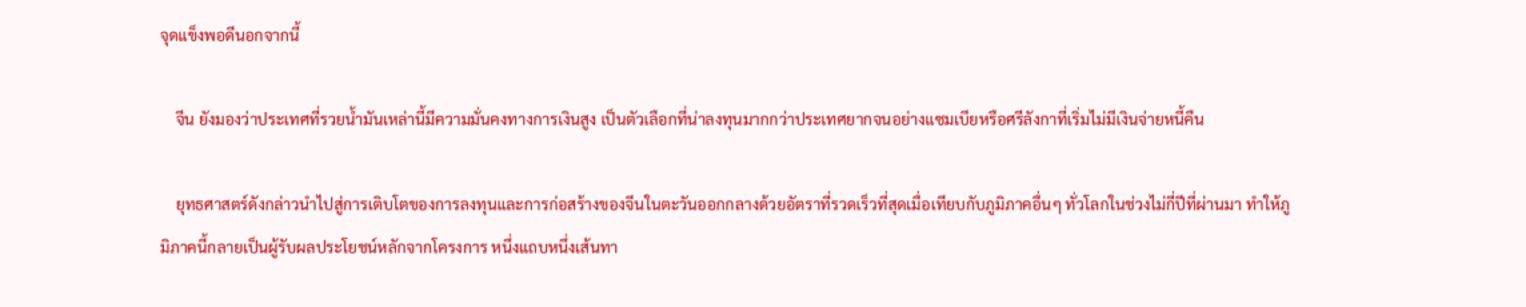จุดแข็งพอดีนอกจากนี้

    จีน ยังมองว่าประเทศที่รวยน้ำมันเหล่านี้มีความมั่นคงทางการเงินสูง เป็นตัวเลือกที่น่าลงทุนมากกว่าประเทศยากจนอย่างแซมเบียหรือศรีลังกาที่เริ่มไม่มีเงินจ่ายหนี้คืน

    ยุทธศาสตร์ดังกล่าวนำไปสู่การเติบโตของการลงทุนและการก่อสร้างของจีนในตะวันออกกลางด้วยอัตราที่รวดเร็วที่สุดเมื่อเทียบกับภูมิภาคอื่นๆ ทั่วโลกในช่วงไม่กี่ปีที่ผ่านมา ทำให้ภูมิภาคนี้กลายเป็นผู้รับผลประโยชน์หลักจากโครงการ หนึ่งแถบหนึ่งเส้นทา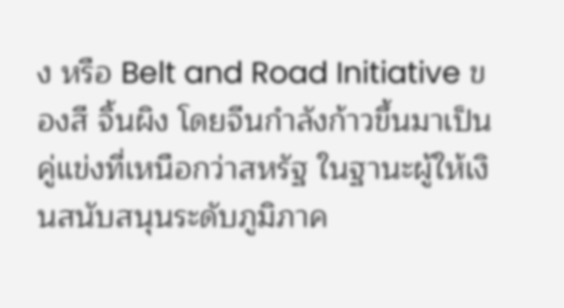ง หรือ Belt and Road Initiative ของสี จิ้นผิง โดยจีนกำลังก้าวขึ้นมาเป็นคู่แข่งที่เหนือกว่าสหรัฐ ในฐานะผู้ให้เงินสนับสนุนระดับภูมิภาค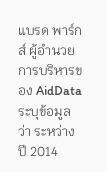แบรด พาร์กส์ ผู้อำนวยการบริหารของ AidData ระบุข้อมูลว่า ระหว่างปี 2014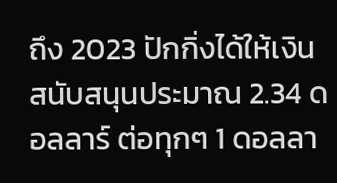ถึง 2023 ปักกิ่งได้ให้เงินสนับสนุนประมาณ 2.34 ดอลลาร์ ต่อทุกๆ 1 ดอลลา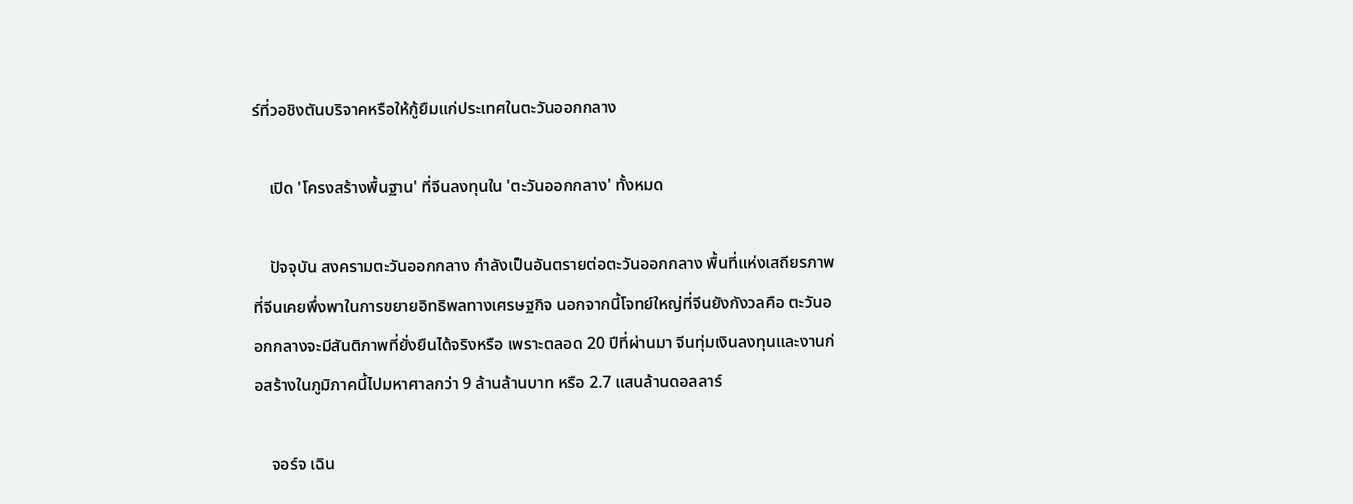ร์ที่วอชิงตันบริจาคหรือให้กู้ยืมแก่ประเทศในตะวันออกกลาง

    เปิด 'โครงสร้างพื้นฐาน' ที่จีนลงทุนใน 'ตะวันออกกลาง' ทั้งหมด

    ปัจจุบัน สงครามตะวันออกกลาง กำลังเป็นอันตรายต่อตะวันออกกลาง พื้นที่แห่งเสถียรภาพที่จีนเคยพึ่งพาในการขยายอิทธิพลทางเศรษฐกิจ นอกจากนี้โจทย์ใหญ่ที่จีนยังกังวลคือ ตะวันออกกลางจะมีสันติภาพที่ยั่งยืนได้จริงหรือ เพราะตลอด 20 ปีที่ผ่านมา จีนทุ่มเงินลงทุนและงานก่อสร้างในภูมิภาคนี้ไปมหาศาลกว่า 9 ล้านล้านบาท หรือ 2.7 แสนล้านดอลลาร์

    จอร์จ เฉิน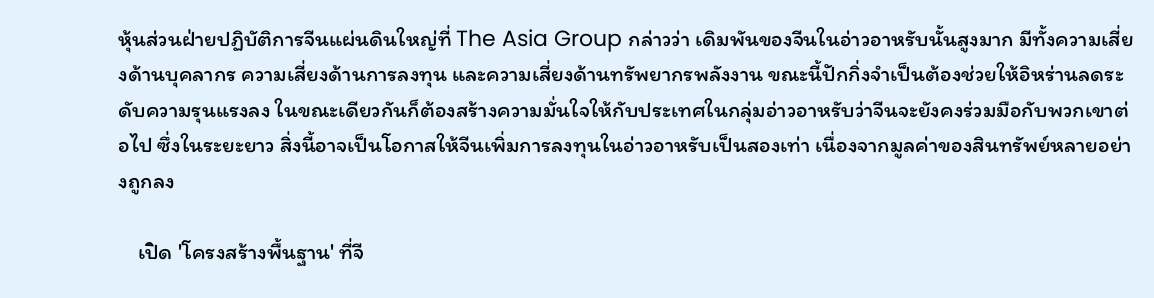หุ้นส่วนฝ่ายปฏิบัติการจีนแผ่นดินใหญ่ที่ The Asia Group กล่าวว่า เดิมพันของจีนในอ่าวอาหรับนั้นสูงมาก มีทั้งความเสี่ยงด้านบุคลากร ความเสี่ยงด้านการลงทุน และความเสี่ยงด้านทรัพยากรพลังงาน ขณะนี้ปักกิ่งจำเป็นต้องช่วยให้อิหร่านลดระดับความรุนแรงลง ในขณะเดียวกันก็ต้องสร้างความมั่นใจให้กับประเทศในกลุ่มอ่าวอาหรับว่าจีนจะยังคงร่วมมือกับพวกเขาต่อไป ซึ่งในระยะยาว สิ่งนี้อาจเป็นโอกาสให้จีนเพิ่มการลงทุนในอ่าวอาหรับเป็นสองเท่า เนื่องจากมูลค่าของสินทรัพย์หลายอย่างถูกลง

    เปิด 'โครงสร้างพื้นฐาน' ที่จี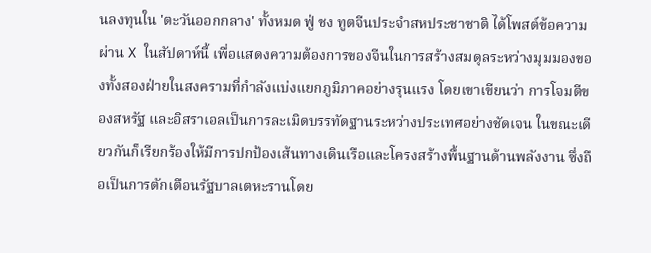นลงทุนใน 'ตะวันออกกลาง' ทั้งหมด ฟู่ ชง ทูตจีนประจำสหประชาชาติ ได้โพสต์ข้อความผ่าน X ในสัปดาห์นี้ เพื่อแสดงความต้องการของจีนในการสร้างสมดุลระหว่างมุมมองของทั้งสองฝ่ายในสงครามที่กำลังแบ่งแยกภูมิภาคอย่างรุนแรง โดยเขาเขียนว่า การโจมตีของสหรัฐ และอิสราเอลเป็นการละเมิดบรรทัดฐานระหว่างประเทศอย่างชัดเจน ในขณะเดียวกันก็เรียกร้องให้มีการปกป้องเส้นทางเดินเรือและโครงสร้างพื้นฐานด้านพลังงาน ซึ่งถือเป็นการตักเตือนรัฐบาลเตหะรานโดย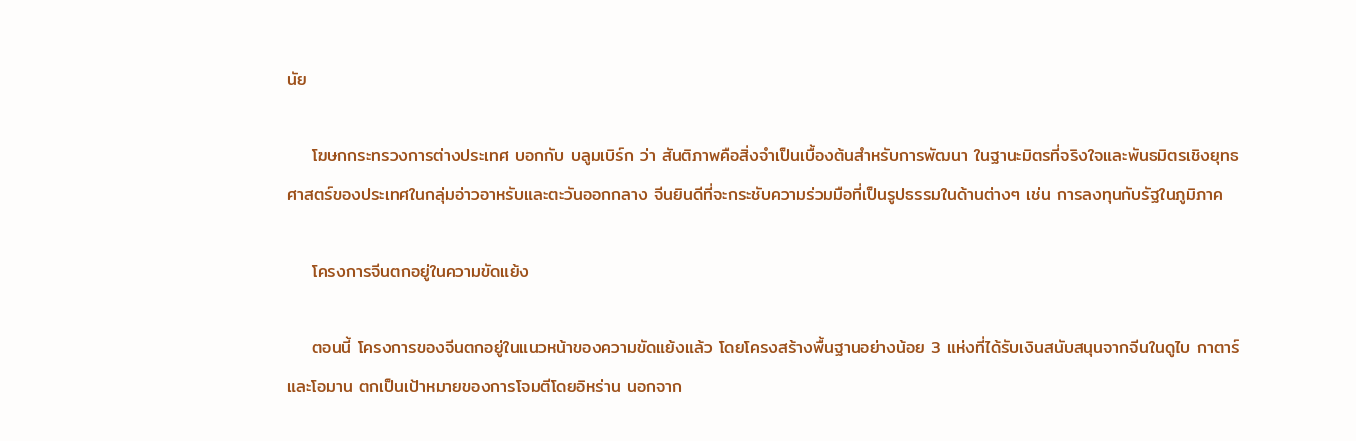นัย

    โฆษกกระทรวงการต่างประเทศ บอกกับ บลูมเบิร์ก ว่า สันติภาพคือสิ่งจำเป็นเบื้องต้นสำหรับการพัฒนา ในฐานะมิตรที่จริงใจและพันธมิตรเชิงยุทธศาสตร์ของประเทศในกลุ่มอ่าวอาหรับและตะวันออกกลาง จีนยินดีที่จะกระชับความร่วมมือที่เป็นรูปธรรมในด้านต่างๆ เช่น การลงทุนกับรัฐในภูมิภาค

    โครงการจีนตกอยู่ในความขัดแย้ง

    ตอนนี้ โครงการของจีนตกอยู่ในแนวหน้าของความขัดแย้งแล้ว โดยโครงสร้างพื้นฐานอย่างน้อย 3 แห่งที่ได้รับเงินสนับสนุนจากจีนในดูไบ กาตาร์ และโอมาน ตกเป็นเป้าหมายของการโจมตีโดยอิหร่าน นอกจาก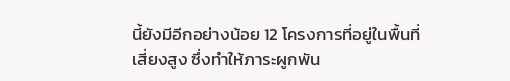นี้ยังมีอีกอย่างน้อย 12 โครงการที่อยู่ในพื้นที่เสี่ยงสูง ซึ่งทำให้ภาระผูกพัน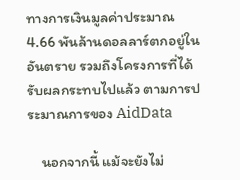ทางการเงินมูลค่าประมาณ 4.66 พันล้านดอลลาร์ตกอยู่ในอันตราย รวมถึงโครงการที่ได้รับผลกระทบไปแล้ว ตามการประมาณการของ AidData

    นอกจากนี้ แม้จะยังไม่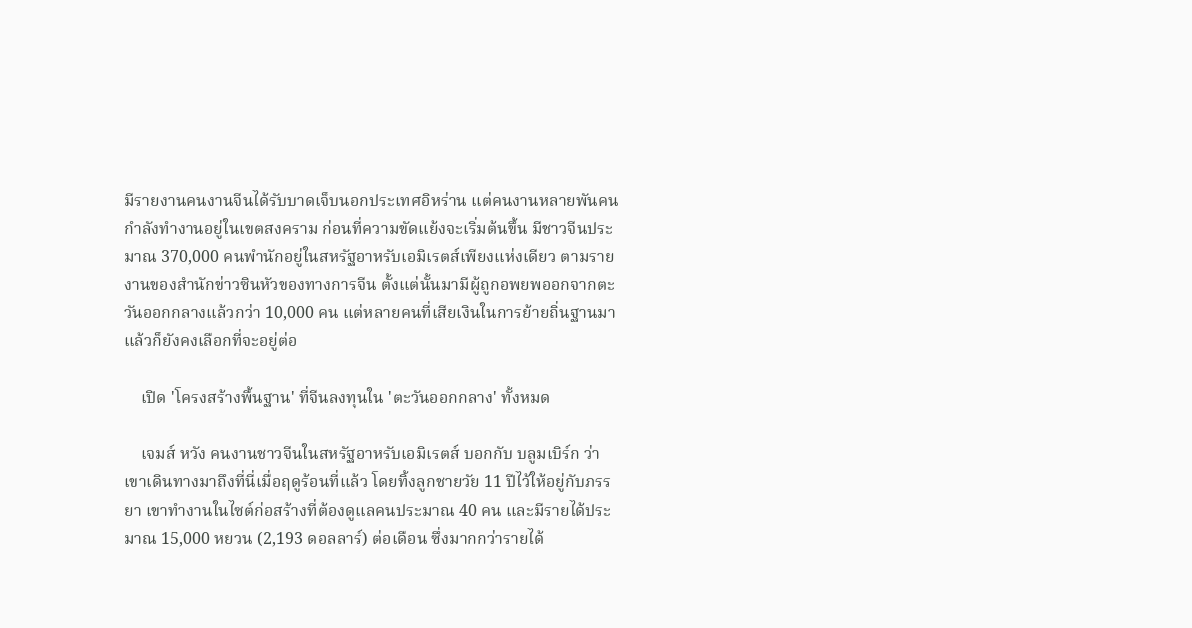มีรายงานคนงานจีนได้รับบาดเจ็บนอกประเทศอิหร่าน แต่คนงานหลายพันคนกำลังทำงานอยู่ในเขตสงคราม ก่อนที่ความขัดแย้งจะเริ่มต้นขึ้น มีชาวจีนประมาณ 370,000 คนพำนักอยู่ในสหรัฐอาหรับเอมิเรตส์เพียงแห่งเดียว ตามรายงานของสำนักข่าวซินหัวของทางการจีน ตั้งแต่นั้นมามีผู้ถูกอพยพออกจากตะวันออกกลางแล้วกว่า 10,000 คน แต่หลายคนที่เสียเงินในการย้ายถิ่นฐานมาแล้วก็ยังคงเลือกที่จะอยู่ต่อ

    เปิด 'โครงสร้างพื้นฐาน' ที่จีนลงทุนใน 'ตะวันออกกลาง' ทั้งหมด

    เจมส์ หวัง คนงานชาวจีนในสหรัฐอาหรับเอมิเรตส์ บอกกับ บลูมเบิร์ก ว่า เขาเดินทางมาถึงที่นี่เมื่อฤดูร้อนที่แล้ว โดยทิ้งลูกชายวัย 11 ปีไว้ให้อยู่กับภรรยา เขาทำงานในไซต์ก่อสร้างที่ต้องดูแลคนประมาณ 40 คน และมีรายได้ประมาณ 15,000 หยวน (2,193 ดอลลาร์) ต่อเดือน ซึ่งมากกว่ารายได้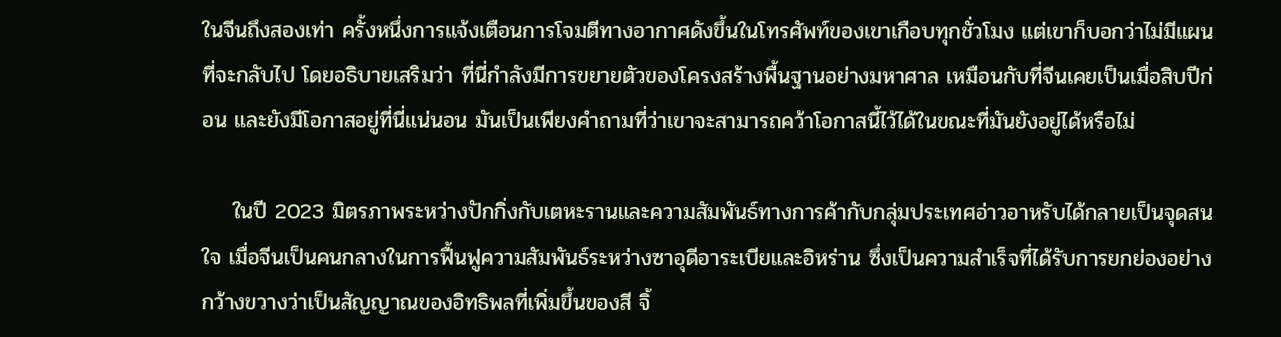ในจีนถึงสองเท่า ครั้งหนึ่งการแจ้งเตือนการโจมตีทางอากาศดังขึ้นในโทรศัพท์ของเขาเกือบทุกชั่วโมง แต่เขาก็บอกว่าไม่มีแผนที่จะกลับไป โดยอธิบายเสริมว่า ที่นี่กำลังมีการขยายตัวของโครงสร้างพื้นฐานอย่างมหาศาล เหมือนกับที่จีนเคยเป็นเมื่อสิบปีก่อน และยังมีโอกาสอยู่ที่นี่แน่นอน มันเป็นเพียงคำถามที่ว่าเขาจะสามารถคว้าโอกาสนี้ไว้ได้ในขณะที่มันยังอยู่ได้หรือไม่

    ในปี 2023 มิตรภาพระหว่างปักกิ่งกับเตหะรานและความสัมพันธ์ทางการค้ากับกลุ่มประเทศอ่าวอาหรับได้กลายเป็นจุดสนใจ เมื่อจีนเป็นคนกลางในการฟื้นฟูความสัมพันธ์ระหว่างซาอุดีอาระเบียและอิหร่าน ซึ่งเป็นความสำเร็จที่ได้รับการยกย่องอย่างกว้างขวางว่าเป็นสัญญาณของอิทธิพลที่เพิ่มขึ้นของสี จิ้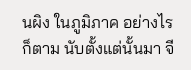นผิง ในภูมิภาค อย่างไรก็ตาม นับตั้งแต่นั้นมา จี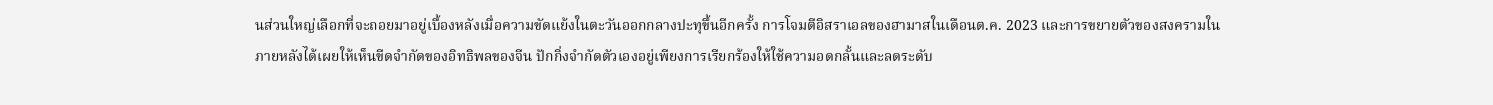นส่วนใหญ่เลือกที่จะถอยมาอยู่เบื้องหลังเมื่อความขัดแย้งในตะวันออกกลางปะทุขึ้นอีกครั้ง การโจมตีอิสราเอลของฮามาสในเดือนต.ค. 2023 และการขยายตัวของสงครามในภายหลังได้เผยให้เห็นขีดจำกัดของอิทธิพลของจีน ปักกิ่งจำกัดตัวเองอยู่เพียงการเรียกร้องให้ใช้ความอดกลั้นและลดระดับ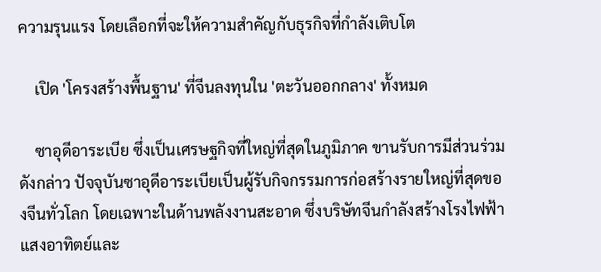ความรุนแรง โดยเลือกที่จะให้ความสำคัญกับธุรกิจที่กำลังเติบโต

    เปิด 'โครงสร้างพื้นฐาน' ที่จีนลงทุนใน 'ตะวันออกกลาง' ทั้งหมด

    ซาอุดีอาระเบีย ซึ่งเป็นเศรษฐกิจที่ใหญ่ที่สุดในภูมิภาค ขานรับการมีส่วนร่วมดังกล่าว ปัจจุบันซาอุดีอาระเบียเป็นผู้รับกิจกรรมการก่อสร้างรายใหญ่ที่สุดของจีนทั่วโลก โดยเฉพาะในด้านพลังงานสะอาด ซึ่งบริษัทจีนกำลังสร้างโรงไฟฟ้าแสงอาทิตย์และ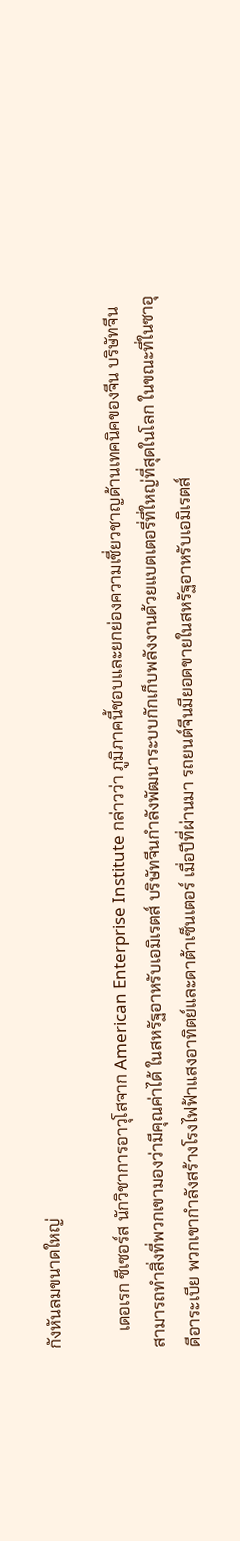กังหันลมขนาดใหญ่

    เดอเรก ซีเซอร์ส นักวิชาการอาวุโสจาก American Enterprise Institute กล่าวว่า ภูมิภาคนี้ชอบและยกย่องความเชี่ยวชาญด้านเทคนิคของจีน บริษัทจีนสามารถทำสิ่งที่พวกเขามองว่ามีคุณค่าได้ ในสหรัฐอาหรับเอมิเรตส์ บริษัทจีนกำลังพัฒนาระบบกักเก็บพลังงานด้วยแบตเตอรี่ที่ใหญ่ที่สุดในโลก ในขณะที่ในซาอุดีอาระเบีย พวกเขากำลังสร้างโรงไฟฟ้าแสงอาทิตย์และดาต้าเซ็นเตอร์ เมื่อปีที่ผ่านมา รถยนต์จีนมียอดขายในสหรัฐอาหรับเอมิเรตส์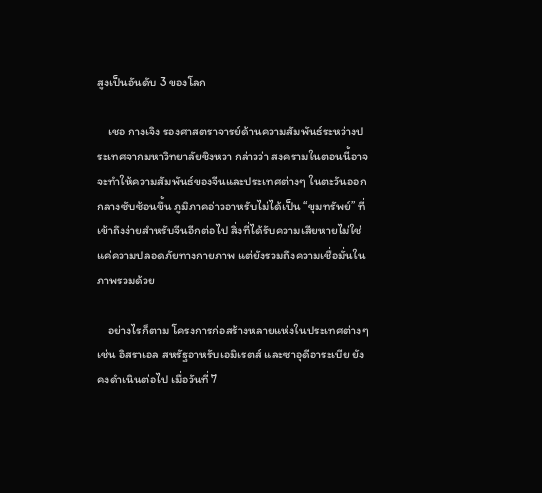สูงเป็นอันดับ 3 ของโลก

    เชอ กางเจิง รองศาสตราจารย์ด้านความสัมพันธ์ระหว่างประเทศจากมหาวิทยาลัยชิงหวา กล่าวว่า สงครามในตอนนี้อาจจะทำให้ความสัมพันธ์ของจีนและประเทศต่างๆ ในตะวันออกกลางซับซ้อนขึ้น ภูมิภาคอ่าวอาหรับไม่ได้เป็น “ขุมทรัพย์” ที่เข้าถึงง่ายสำหรับจีนอีกต่อไป สิ่งที่ได้รับความเสียหายไม่ใช่แค่ความปลอดภัยทางกายภาพ แต่ยังรวมถึงความเชื่อมั่นในภาพรวมด้วย

    อย่างไรก็ตาม โครงการก่อสร้างหลายแห่งในประเทศต่างๆ เช่น อิสราเอล สหรัฐอาหรับเอมิเรตส์ และซาอุดีอาระเบีย ยังคงดำเนินต่อไป เมื่อวันที่ 7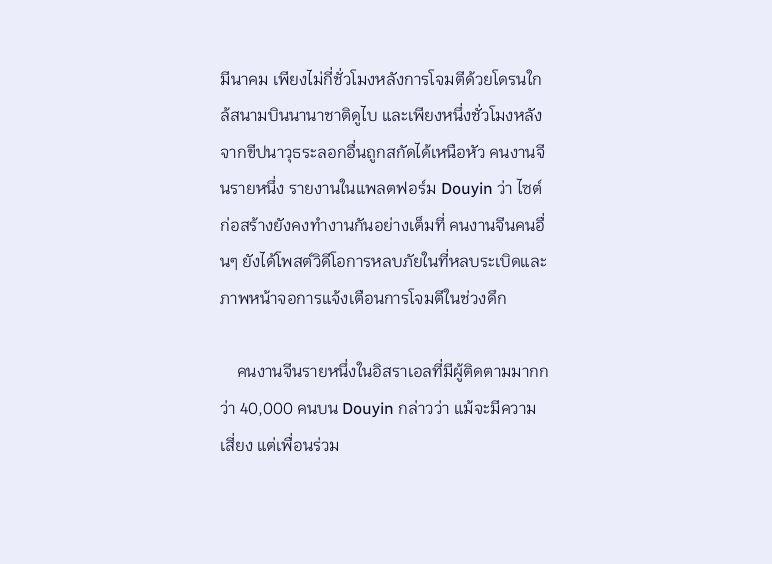มีนาคม เพียงไม่กี่ชั่วโมงหลังการโจมตีด้วยโดรนใกล้สนามบินนานาชาติดูไบ และเพียงหนึ่งชั่วโมงหลังจากขีปนาวุธระลอกอื่นถูกสกัดได้เหนือหัว คนงานจีนรายหนึ่ง รายงานในแพลตฟอร์ม Douyin ว่า ไซต์ก่อสร้างยังคงทำงานกันอย่างเต็มที่ คนงานจีนคนอื่นๆ ยังได้โพสต์วิดีโอการหลบภัยในที่หลบระเบิดและภาพหน้าจอการแจ้งเตือนการโจมตีในช่วงดึก

    คนงานจีนรายหนึ่งในอิสราเอลที่มีผู้ติดตามมากกว่า 40,000 คนบน Douyin กล่าวว่า แม้จะมีความเสี่ยง แต่เพื่อนร่วม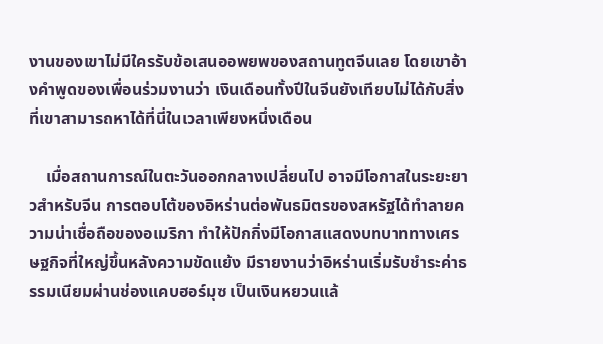งานของเขาไม่มีใครรับข้อเสนออพยพของสถานทูตจีนเลย โดยเขาอ้างคำพูดของเพื่อนร่วมงานว่า เงินเดือนทั้งปีในจีนยังเทียบไม่ได้กับสิ่งที่เขาสามารถหาได้ที่นี่ในเวลาเพียงหนึ่งเดือน

    เมื่อสถานการณ์ในตะวันออกกลางเปลี่ยนไป อาจมีโอกาสในระยะยาวสำหรับจีน การตอบโต้ของอิหร่านต่อพันธมิตรของสหรัฐได้ทำลายความน่าเชื่อถือของอเมริกา ทำให้ปักกิ่งมีโอกาสแสดงบทบาททางเศรษฐกิจที่ใหญ่ขึ้นหลังความขัดแย้ง มีรายงานว่าอิหร่านเริ่มรับชำระค่าธรรมเนียมผ่านช่องแคบฮอร์มุซ เป็นเงินหยวนแล้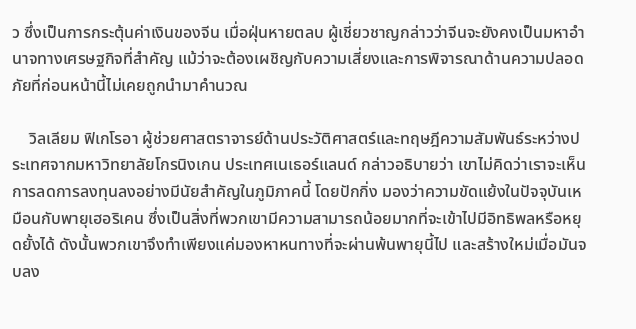ว ซึ่งเป็นการกระตุ้นค่าเงินของจีน เมื่อฝุ่นหายตลบ ผู้เชี่ยวชาญกล่าวว่าจีนจะยังคงเป็นมหาอำนาจทางเศรษฐกิจที่สำคัญ แม้ว่าจะต้องเผชิญกับความเสี่ยงและการพิจารณาด้านความปลอดภัยที่ก่อนหน้านี้ไม่เคยถูกนำมาคำนวณ

    วิลเลียม ฟิเกโรอา ผู้ช่วยศาสตราจารย์ด้านประวัติศาสตร์และทฤษฎีความสัมพันธ์ระหว่างประเทศจากมหาวิทยาลัยโกรนิงเกน ประเทศเนเธอร์แลนด์ กล่าวอธิบายว่า เขาไม่คิดว่าเราจะเห็นการลดการลงทุนลงอย่างมีนัยสำคัญในภูมิภาคนี้ โดยปักกิ่ง มองว่าความขัดแย้งในปัจจุบันเหมือนกับพายุเฮอริเคน ซึ่งเป็นสิ่งที่พวกเขามีความสามารถน้อยมากที่จะเข้าไปมีอิทธิพลหรือหยุดยั้งได้ ดังนั้นพวกเขาจึงทำเพียงแค่มองหาหนทางที่จะผ่านพ้นพายุนี้ไป และสร้างใหม่เมื่อมันจบลง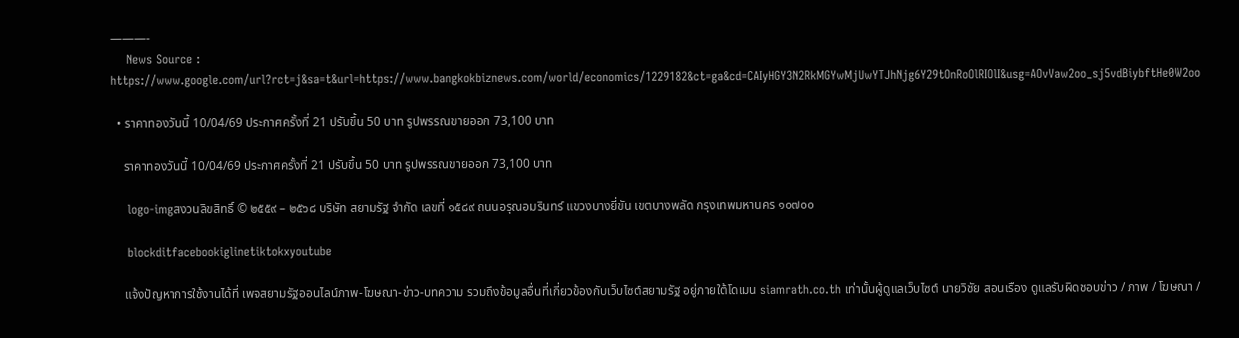———-
    News Source : https://www.google.com/url?rct=j&sa=t&url=https://www.bangkokbiznews.com/world/economics/1229182&ct=ga&cd=CAIyHGY3N2RkMGYwMjUwYTJhNjg6Y29tOnRoOlRIOlI&usg=AOvVaw2oo_sj5vdBiybftHe0W2oo

  • ราคาทองวันนี้ 10/04/69 ประกาศครั้งที่ 21 ปรับขึ้น 50 บาท รูปพรรณขายออก 73,100 บาท

    ราคาทองวันนี้ 10/04/69 ประกาศครั้งที่ 21 ปรับขึ้น 50 บาท รูปพรรณขายออก 73,100 บาท

    logo-imgสงวนลิขสิทธิ์ © ๒๕๕๙ – ๒๕๖๘ บริษัท สยามรัฐ จำกัด เลขที่ ๑๕๘๙ ถนนอรุณอมรินทร์ แขวงบางยี่ขัน เขตบางพลัด กรุงเทพมหานคร ๑๐๗๐๐

    blockditfacebookiglinetiktokxyoutube

    แจ้งปัญหาการใช้งานได้ที่ เพจสยามรัฐออนไลน์ภาพ-โฆษณา-ข่าว-บทความ รวมถึงข้อมูลอื่นที่เกี่ยวข้องกับเว็บไซต์สยามรัฐ อยู่ภายใต้โดเมน siamrath.co.th เท่านั้นผู้ดูแลเว็บไซต์ นายวิชัย สอนเรือง ดูแลรับผิดชอบข่าว / ภาพ / โฆษณา /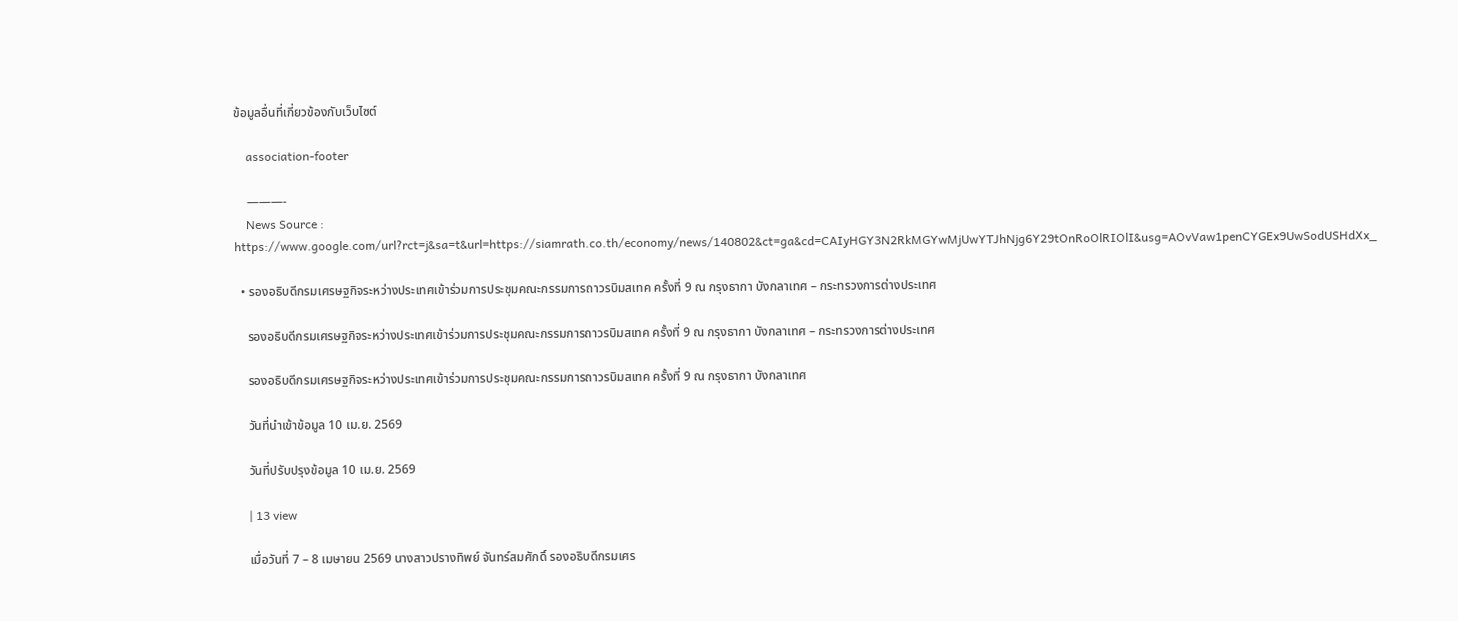ข้อมูลอื่นที่เกี่ยวข้องกับเว็บไซต์

    association-footer

    ———-
    News Source : https://www.google.com/url?rct=j&sa=t&url=https://siamrath.co.th/economy/news/140802&ct=ga&cd=CAIyHGY3N2RkMGYwMjUwYTJhNjg6Y29tOnRoOlRIOlI&usg=AOvVaw1penCYGEx9UwSodUSHdXx_

  • รองอธิบดีกรมเศรษฐกิจระหว่างประเทศเข้าร่วมการประชุมคณะกรรมการถาวรบิมสเทค ครั้งที่ 9 ณ กรุงธากา บังกลาเทศ – กระทรวงการต่างประเทศ

    รองอธิบดีกรมเศรษฐกิจระหว่างประเทศเข้าร่วมการประชุมคณะกรรมการถาวรบิมสเทค ครั้งที่ 9 ณ กรุงธากา บังกลาเทศ – กระทรวงการต่างประเทศ

    รองอธิบดีกรมเศรษฐกิจระหว่างประเทศเข้าร่วมการประชุมคณะกรรมการถาวรบิมสเทค ครั้งที่ 9 ณ กรุงธากา บังกลาเทศ

    วันที่นำเข้าข้อมูล 10 เม.ย. 2569

    วันที่ปรับปรุงข้อมูล 10 เม.ย. 2569

    | 13 view

    เมื่อวันที่ 7 – 8 เมษายน 2569 นางสาวปรางทิพย์ จันทร์สมศักดิ์ รองอธิบดีกรมเศร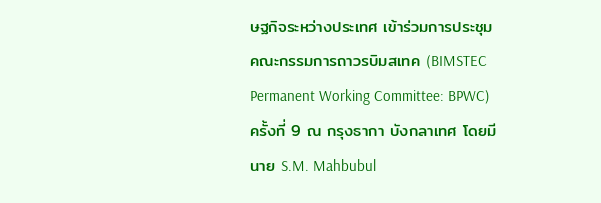ษฐกิจระหว่างประเทศ เข้าร่วมการประชุมคณะกรรมการถาวรบิมสเทค (BIMSTEC Permanent Working Committee: BPWC) ครั้งที่ 9 ณ กรุงธากา บังกลาเทศ โดยมีนาย S.M. Mahbubul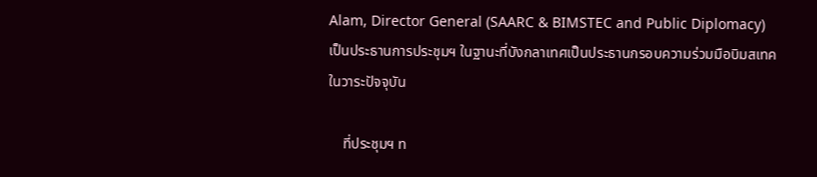Alam, Director General (SAARC & BIMSTEC and Public Diplomacy) เป็นประธานการประชุมฯ ในฐานะที่บังกลาเทศเป็นประธานกรอบความร่วมมือบิมสเทคในวาระปัจจุบัน

    ที่ประชุมฯ ท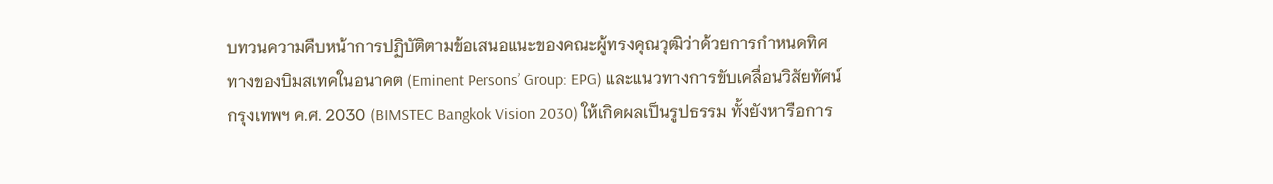บทวนความคืบหน้าการปฏิบัติตามข้อเสนอแนะของคณะผู้ทรงคุณวุฒิว่าด้วยการกำหนดทิศทางของบิมสเทคในอนาคต (Eminent Persons’ Group: EPG) และแนวทางการขับเคลื่อนวิสัยทัศน์กรุงเทพฯ ค.ศ. 2030 (BIMSTEC Bangkok Vision 2030) ให้เกิดผลเป็นรูปธรรม ทั้งยังหารือการ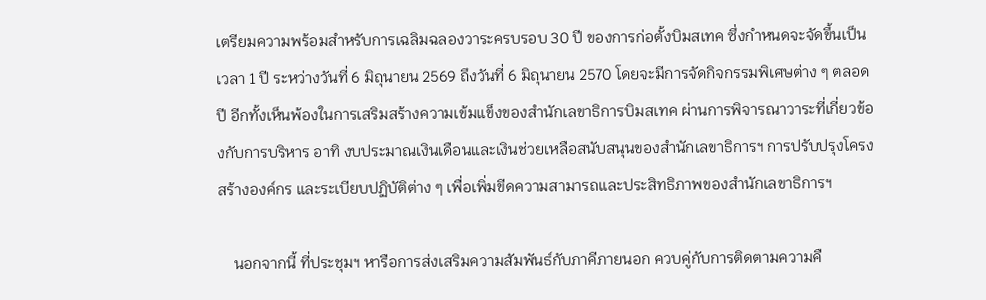เตรียมความพร้อมสำหรับการเฉลิมฉลองวาระครบรอบ 30 ปี ของการก่อตั้งบิมสเทค ซึ่งกำหนดจะจัดขึ้นเป็นเวลา 1 ปี ระหว่างวันที่ 6 มิถุนายน 2569 ถึงวันที่ 6 มิถุนายน 2570 โดยจะมีการจัดกิจกรรมพิเศษต่าง ๆ ตลอดปี อีกทั้งเห็นพ้องในการเสริมสร้างความเข้มแข็งของสำนักเลขาธิการบิมสเทค ผ่านการพิจารณาวาระที่เกี่ยวข้องกับการบริหาร อาทิ งบประมาณเงินเดือนและเงินช่วยเหลือสนับสนุนของสำนักเลขาธิการฯ การปรับปรุงโครงสร้างองค์กร และระเบียบปฏิบัติต่าง ๆ เพื่อเพิ่มขีดความสามารถและประสิทธิภาพของสำนักเลขาธิการฯ

    นอกจากนี้ ที่ประชุมฯ หารือการส่งเสริมความสัมพันธ์กับภาคีภายนอก ควบคู่กับการติดตามความคื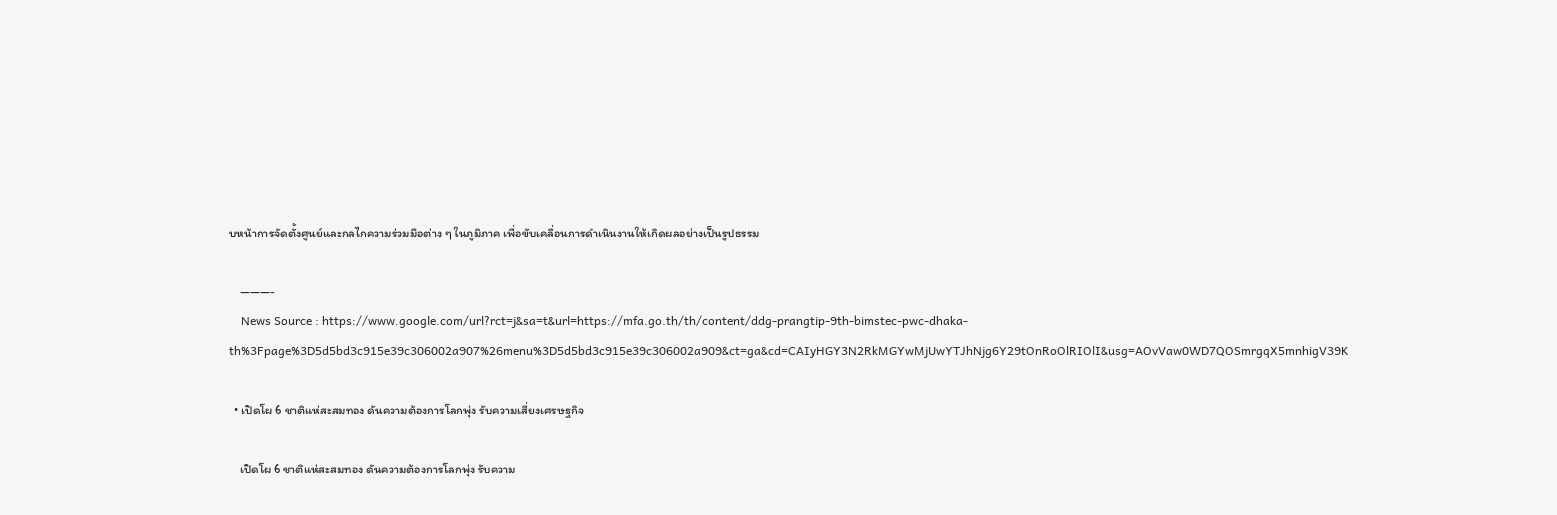บหน้าการจัดตั้งศูนย์และกลไกความร่วมมือต่าง ๆ ในภูมิภาค เพื่อขับเคลื่อนการดำเนินงานให้เกิดผลอย่างเป็นรูปธรรม

    ———-
    News Source : https://www.google.com/url?rct=j&sa=t&url=https://mfa.go.th/th/content/ddg-prangtip-9th-bimstec-pwc-dhaka-th%3Fpage%3D5d5bd3c915e39c306002a907%26menu%3D5d5bd3c915e39c306002a909&ct=ga&cd=CAIyHGY3N2RkMGYwMjUwYTJhNjg6Y29tOnRoOlRIOlI&usg=AOvVaw0WD7QOSmrgqX5mnhigV39K

  • เปิดโผ 6 ชาติแห่สะสมทอง ดันความต้องการโลกพุ่ง รับความเสี่ยงเศรษฐกิจ

    เปิดโผ 6 ชาติแห่สะสมทอง ดันความต้องการโลกพุ่ง รับความ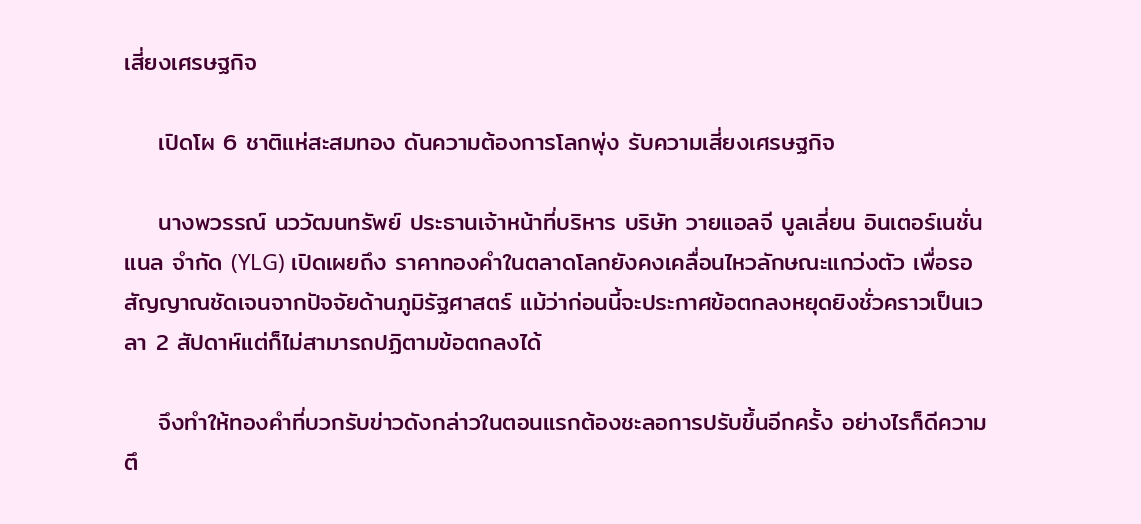เสี่ยงเศรษฐกิจ

    เปิดโผ 6 ชาติแห่สะสมทอง ดันความต้องการโลกพุ่ง รับความเสี่ยงเศรษฐกิจ

    นางพวรรณ์ นววัฒนทรัพย์ ประธานเจ้าหน้าที่บริหาร บริษัท วายแอลจี บูลเลี่ยน อินเตอร์เนชั่นแนล จำกัด (YLG) เปิดเผยถึง ราคาทองคำในตลาดโลกยังคงเคลื่อนไหวลักษณะแกว่งตัว เพื่อรอสัญญาณชัดเจนจากปัจจัยด้านภูมิรัฐศาสตร์ แม้ว่าก่อนนี้จะประกาศข้อตกลงหยุดยิงชั่วคราวเป็นเวลา 2 สัปดาห์แต่ก็ไม่สามารถปฏิตามข้อตกลงได้

    จึงทำให้ทองคำที่บวกรับข่าวดังกล่าวในตอนแรกต้องชะลอการปรับขึ้นอีกครั้ง อย่างไรก็ดีความตึ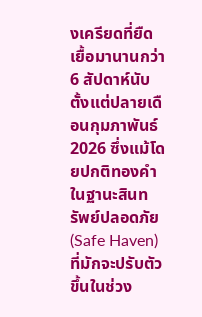งเครียดที่ยืดเยื้อมานานกว่า 6 สัปดาห์นับตั้งแต่ปลายเดือนกุมภาพันธ์ 2026 ซึ่งแม้โดยปกติทองคำในฐานะสินทรัพย์ปลอดภัย (Safe Haven) ที่มักจะปรับตัวขึ้นในช่วง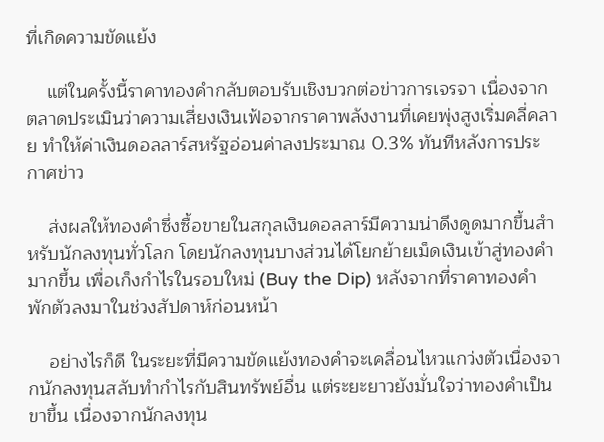ที่เกิดความขัดแย้ง

    แต่ในครั้งนี้ราคาทองคำกลับตอบรับเชิงบวกต่อข่าวการเจรจา เนื่องจากตลาดประเมินว่าความเสี่ยงเงินเฟ้อจากราคาพลังงานที่เคยพุ่งสูงเริ่มคลี่คลาย ทำให้ค่าเงินดอลลาร์สหรัฐอ่อนค่าลงประมาณ 0.3% ทันทีหลังการประกาศข่าว

    ส่งผลให้ทองคำซึ่งซื้อขายในสกุลเงินดอลลาร์มีความน่าดึงดูดมากขึ้นสำหรับนักลงทุนทั่วโลก โดยนักลงทุนบางส่วนได้โยกย้ายเม็ดเงินเข้าสู่ทองคำมากขึ้น เพื่อเก็งกำไรในรอบใหม่ (Buy the Dip) หลังจากที่ราคาทองคำพักตัวลงมาในช่วงสัปดาห์ก่อนหน้า

    อย่างไรก็ดี ในระยะที่มีความขัดแย้งทองคำจะเคลื่อนไหวแกว่งตัวเนื่องจากนักลงทุนสลับทำกำไรกับสินทรัพย์อื่น แต่ระยะยาวยังมั่นใจว่าทองคำเป็นขาขึ้น เนื่องจากนักลงทุน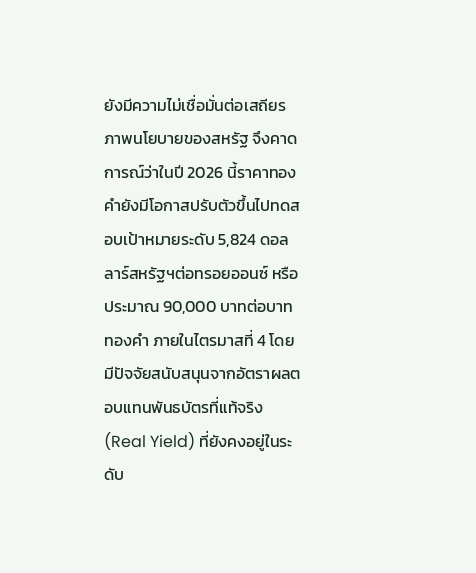ยังมีความไม่เชื่อมั่นต่อเสถียรภาพนโยบายของสหรัฐ จึงคาดการณ์ว่าในปี 2026 นี้ราคาทองคำยังมีโอกาสปรับตัวขึ้นไปทดสอบเป้าหมายระดับ 5,824 ดอลลาร์สหรัฐฯต่อทรอยออนซ์ หรือประมาณ 90,000 บาทต่อบาททองคำ ภายในไตรมาสที่ 4 โดยมีปัจจัยสนับสนุนจากอัตราผลตอบแทนพันธบัตรที่แท้จริง (Real Yield) ที่ยังคงอยู่ในระดับ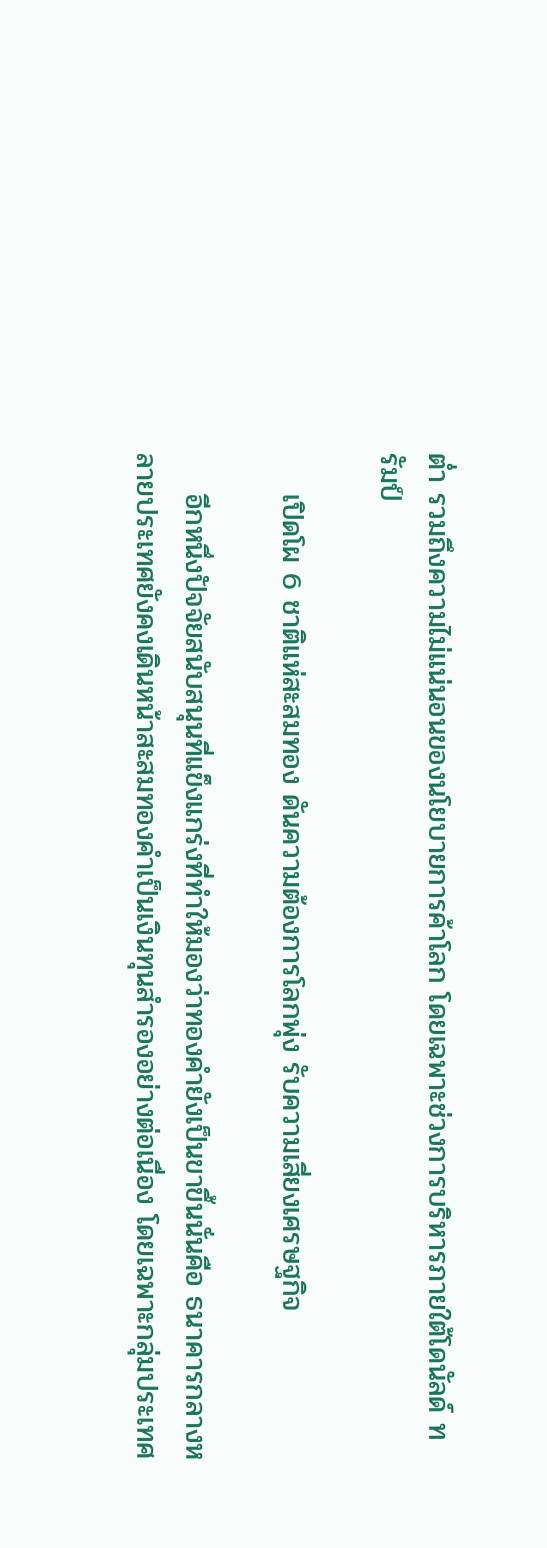ต่ำ รวมถึงความไม่แน่นอนของนโยบายการค้าโลก โดยเฉพาะช่วงการบริหารภายใต้โดนัลด์ ทรัมป์

    เปิดโผ 6 ชาติแห่สะสมทอง ดันความต้องการโลกพุ่ง รับความเสี่ยงเศรษฐกิจ

    อีกหนึ่งปัจจัยสนับสนุนที่แข็งแกร่งที่ทำให้มองว่าทองคำยังเป็นขาขึ้นนั่นคือ ธนาคารกลางหลายประเทศยังคงเดินหน้าสะสมทองคำเป็นเงินทุนสำรองอย่างต่อเนื่อง โดยเฉพาะกลุ่มประเทศ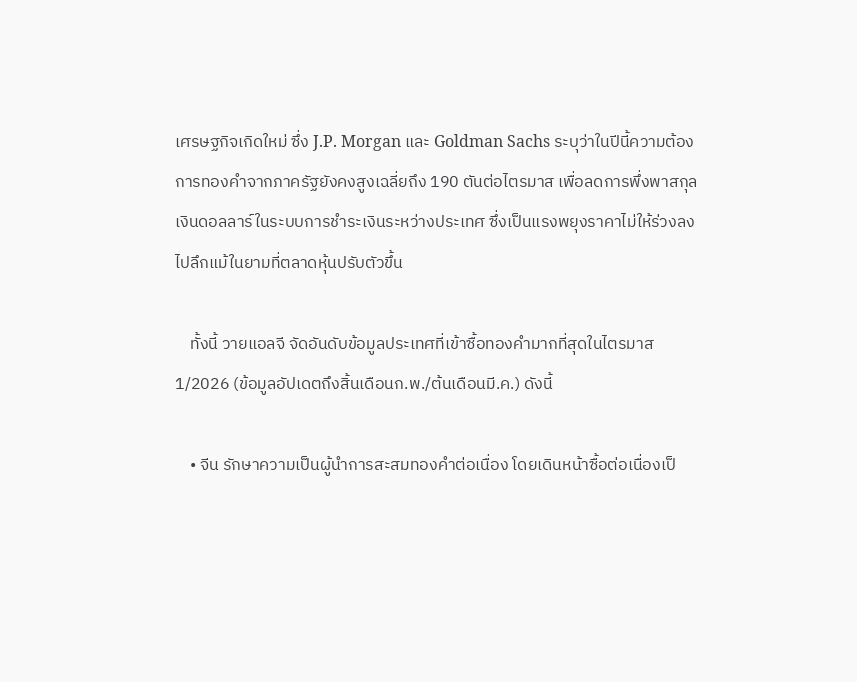เศรษฐกิจเกิดใหม่ ซึ่ง J.P. Morgan และ Goldman Sachs ระบุว่าในปีนี้ความต้องการทองคำจากภาครัฐยังคงสูงเฉลี่ยถึง 190 ตันต่อไตรมาส เพื่อลดการพึ่งพาสกุลเงินดอลลาร์ในระบบการชำระเงินระหว่างประเทศ ซึ่งเป็นแรงพยุงราคาไม่ให้ร่วงลงไปลึกแม้ในยามที่ตลาดหุ้นปรับตัวขึ้น

    ทั้งนี้ วายแอลจี จัดอันดับข้อมูลประเทศที่เข้าซื้อทองคำมากที่สุดในไตรมาส 1/2026 (ข้อมูลอัปเดตถึงสิ้นเดือนก.พ./ต้นเดือนมี.ค.) ดังนี้

    • จีน รักษาความเป็นผู้นำการสะสมทองคำต่อเนื่อง โดยเดินหน้าซื้อต่อเนื่องเป็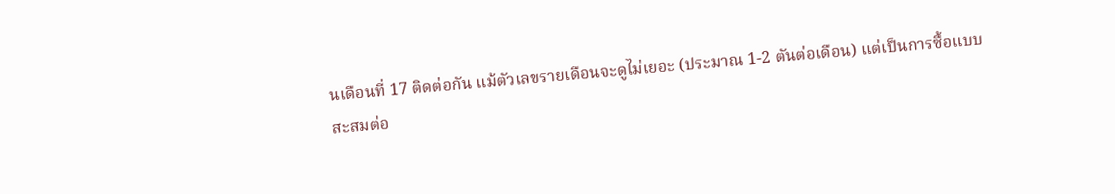นเดือนที่ 17 ติดต่อกัน แม้ตัวเลขรายเดือนจะดูไม่เยอะ (ประมาณ 1-2 ตันต่อเดือน) แต่เป็นการซื้อแบบสะสมต่อ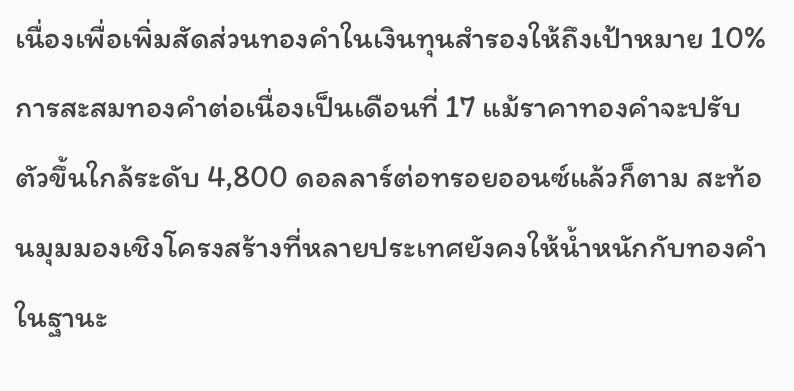เนื่องเพื่อเพิ่มสัดส่วนทองคำในเงินทุนสำรองให้ถึงเป้าหมาย 10% การสะสมทองคำต่อเนื่องเป็นเดือนที่ 17 แม้ราคาทองคำจะปรับตัวขึ้นใกล้ระดับ 4,800 ดอลลาร์ต่อทรอยออนซ์แล้วก็ตาม สะท้อนมุมมองเชิงโครงสร้างที่หลายประเทศยังคงให้น้ำหนักกับทองคำในฐานะ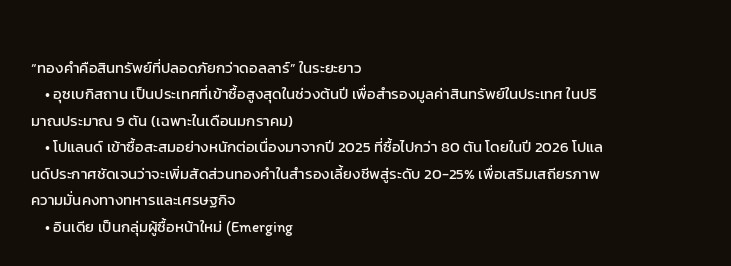“ทองคำคือสินทรัพย์ที่ปลอดภัยกว่าดอลลาร์” ในระยะยาว
    • อุซเบกิสถาน เป็นประเทศที่เข้าซื้อสูงสุดในช่วงต้นปี เพื่อสำรองมูลค่าสินทรัพย์ในประเทศ ในปริมาณประมาณ 9 ตัน (เฉพาะในเดือนมกราคม)
    • โปแลนด์ เข้าซื้อสะสมอย่างหนักต่อเนื่องมาจากปี 2025 ที่ซื้อไปกว่า 80 ตัน โดยในปี 2026 โปแลนด์ประกาศชัดเจนว่าจะเพิ่มสัดส่วนทองคำในสำรองเลี้ยงชีพสู่ระดับ 20-25% เพื่อเสริมเสถียรภาพความมั่นคงทางทหารและเศรษฐกิจ
    • อินเดีย เป็นกลุ่มผู้ซื้อหน้าใหม่ (Emerging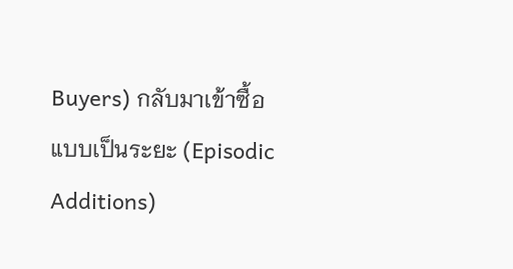Buyers) กลับมาเข้าซื้อแบบเป็นระยะ (Episodic Additions)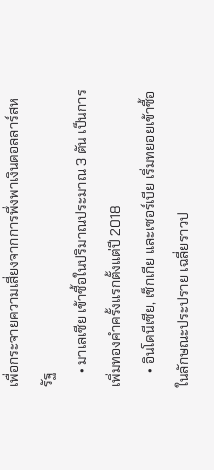เพื่อกระจายความเสี่ยงจากการพึ่งพาเงินดอลลาร์สหรัฐ
    • มาเลเซีย เข้าซื้อในปริมาณประมาณ 3 ตัน เป็นการเพิ่มทองคำครั้งแรกตั้งแต่ปี 2018
    • อินโดนีเซีย, เช็กเกีย และเซอร์เบีย เริ่มทยอยเข้าซื้อในลักษณะประปราย เฉลี่ยราวป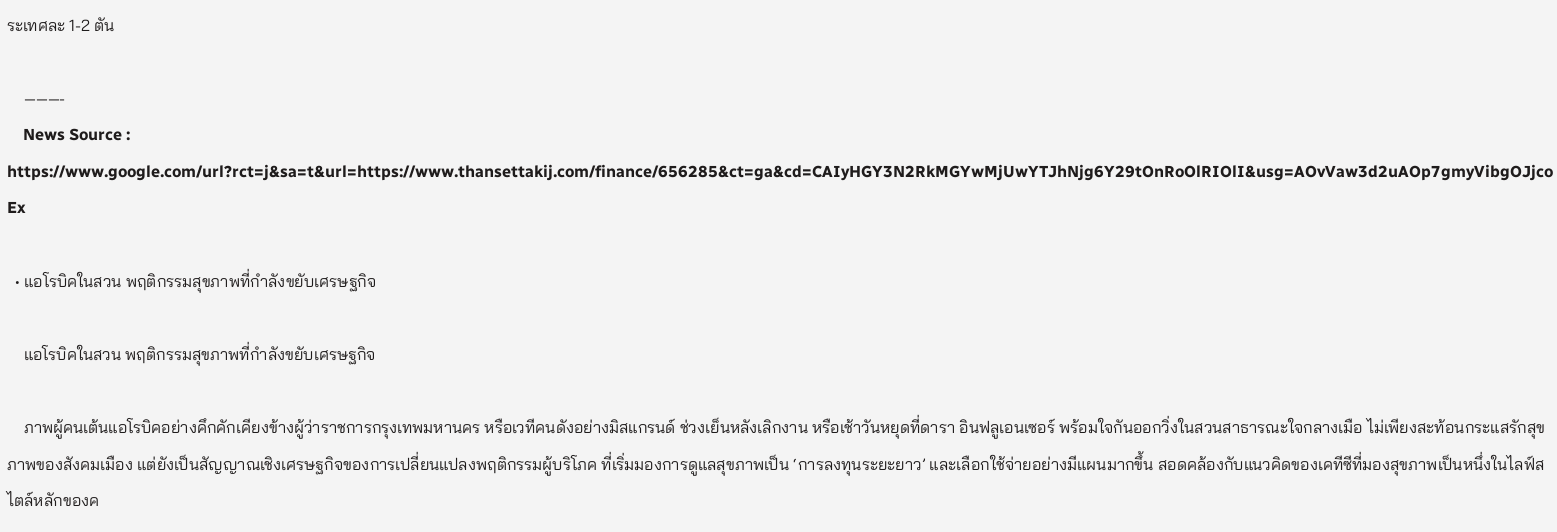ระเทศละ 1-2 ตัน

    ———-
    News Source : https://www.google.com/url?rct=j&sa=t&url=https://www.thansettakij.com/finance/656285&ct=ga&cd=CAIyHGY3N2RkMGYwMjUwYTJhNjg6Y29tOnRoOlRIOlI&usg=AOvVaw3d2uAOp7gmyVibgOJjcoEx

  • แอโรบิคในสวน พฤติกรรมสุขภาพที่กำลังขยับเศรษฐกิจ

    แอโรบิคในสวน พฤติกรรมสุขภาพที่กำลังขยับเศรษฐกิจ

    ภาพผู้คนเต้นแอโรบิคอย่างคึกคักเคียงข้างผู้ว่าราชการกรุงเทพมหานคร หรือเวทีคนดังอย่างมิสแกรนด์ ช่วงเย็นหลังเลิกงาน หรือเช้าวันหยุดที่ดารา อินฟลูเอนเซอร์ พร้อมใจกันออกวิ่งในสวนสาธารณะใจกลางเมือ ไม่เพียงสะท้อนกระแสรักสุขภาพของสังคมเมือง แต่ยังเป็นสัญญาณเชิงเศรษฐกิจของการเปลี่ยนแปลงพฤติกรรมผู้บริโภค ที่เริ่มมองการดูแลสุขภาพเป็น ‘การลงทุนระยะยาว’ และเลือกใช้จ่ายอย่างมีแผนมากขึ้น สอดคล้องกับแนวคิดของเคทีซีที่มองสุขภาพเป็นหนึ่งในไลฟ์สไตล์หลักของค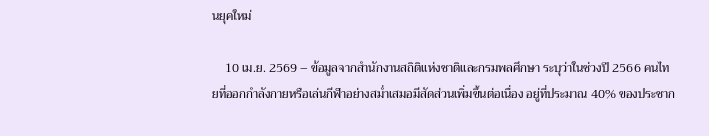นยุคใหม่

    10 เม.ย. 2569 – ข้อมูลจากสำนักงานสถิติแห่งชาติและกรมพลศึกษา ระบุว่าในช่วงปี 2566 คนไทยที่ออกกำลังกายหรือเล่นกีฬาอย่างสม่ำเสมอมีสัดส่วนเพิ่มขึ้นต่อเนื่อง อยู่ที่ประมาณ 40% ของประชาก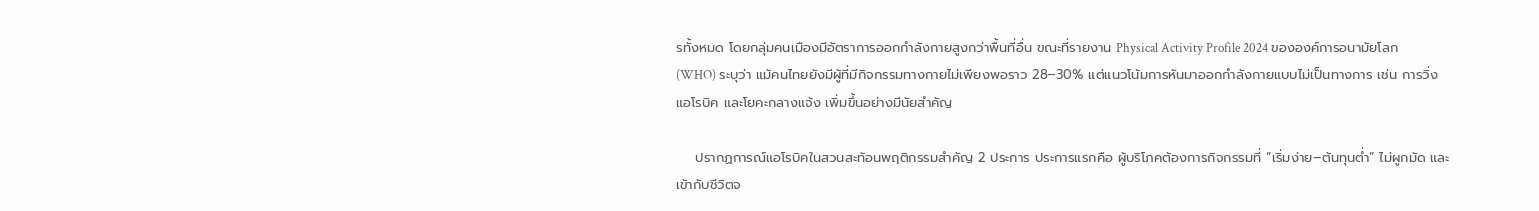รทั้งหมด โดยกลุ่มคนเมืองมีอัตราการออกกำลังกายสูงกว่าพื้นที่อื่น ขณะที่รายงาน Physical Activity Profile 2024 ขององค์การอนามัยโลก (WHO) ระบุว่า แม้คนไทยยังมีผู้ที่มีกิจกรรมทางกายไม่เพียงพอราว 28–30% แต่แนวโน้มการหันมาออกกำลังกายแบบไม่เป็นทางการ เช่น การวิ่ง แอโรบิค และโยคะกลางแจ้ง เพิ่มขึ้นอย่างมีนัยสำคัญ

    ปรากฏการณ์แอโรบิคในสวนสะท้อนพฤติกรรมสำคัญ 2 ประการ ประการแรกคือ ผู้บริโภคต้องการกิจกรรมที่ “เริ่มง่าย–ต้นทุนต่ำ” ไม่ผูกมัด และเข้ากับชีวิตจ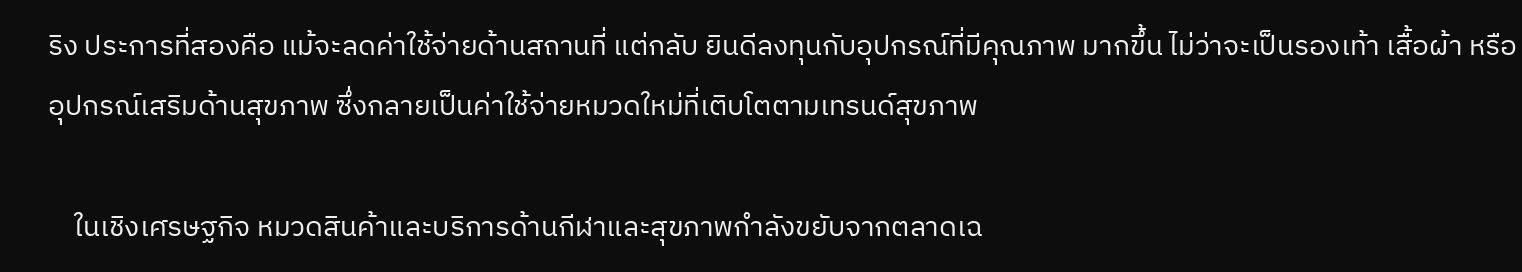ริง ประการที่สองคือ แม้จะลดค่าใช้จ่ายด้านสถานที่ แต่กลับ ยินดีลงทุนกับอุปกรณ์ที่มีคุณภาพ มากขึ้น ไม่ว่าจะเป็นรองเท้า เสื้อผ้า หรืออุปกรณ์เสริมด้านสุขภาพ ซึ่งกลายเป็นค่าใช้จ่ายหมวดใหม่ที่เติบโตตามเทรนด์สุขภาพ

    ในเชิงเศรษฐกิจ หมวดสินค้าและบริการด้านกีฬาและสุขภาพกำลังขยับจากตลาดเฉ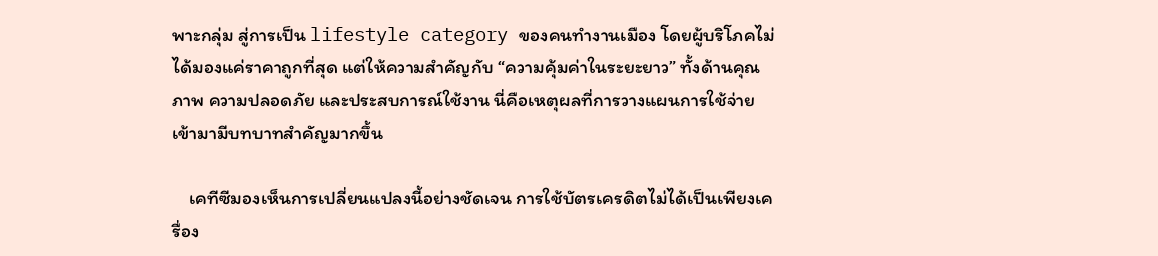พาะกลุ่ม สู่การเป็น lifestyle category ของคนทำงานเมือง โดยผู้บริโภคไม่ได้มองแค่ราคาถูกที่สุด แต่ให้ความสำคัญกับ “ความคุ้มค่าในระยะยาว” ทั้งด้านคุณภาพ ความปลอดภัย และประสบการณ์ใช้งาน นี่คือเหตุผลที่การวางแผนการใช้จ่ายเข้ามามีบทบาทสำคัญมากขึ้น

    เคทีซีมองเห็นการเปลี่ยนแปลงนี้อย่างชัดเจน การใช้บัตรเครดิตไม่ได้เป็นเพียงเครื่อง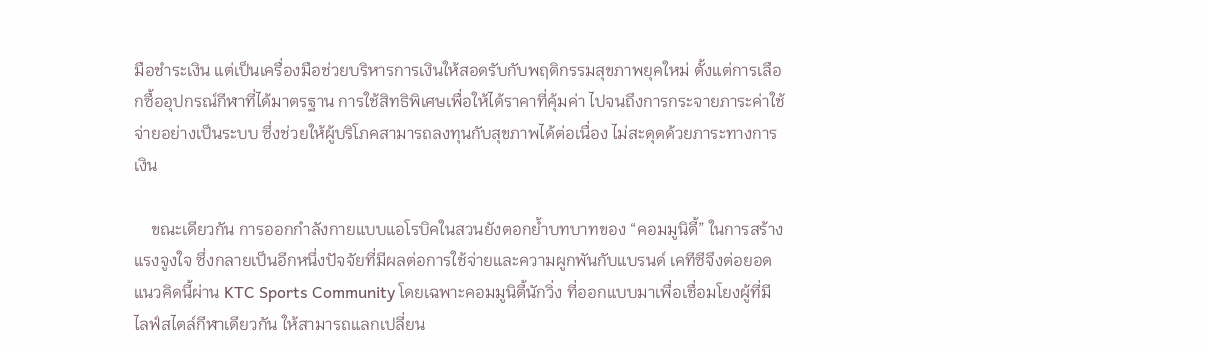มือชำระเงิน แต่เป็นเครื่องมือช่วยบริหารการเงินให้สอดรับกับพฤติกรรมสุขภาพยุคใหม่ ตั้งแต่การเลือกซื้ออุปกรณ์กีฬาที่ได้มาตรฐาน การใช้สิทธิพิเศษเพื่อให้ได้ราคาที่คุ้มค่า ไปจนถึงการกระจายภาระค่าใช้จ่ายอย่างเป็นระบบ ซึ่งช่วยให้ผู้บริโภคสามารถลงทุนกับสุขภาพได้ต่อเนื่อง ไม่สะดุดด้วยภาระทางการเงิน

    ขณะเดียวกัน การออกกำลังกายแบบแอโรบิคในสวนยังตอกย้ำบทบาทของ “คอมมูนิตี้” ในการสร้างแรงจูงใจ ซึ่งกลายเป็นอีกหนึ่งปัจจัยที่มีผลต่อการใช้จ่ายและความผูกพันกับแบรนด์ เคทีซีจึงต่อยอดแนวคิดนี้ผ่าน KTC Sports Community โดยเฉพาะคอมมูนิตี้นักวิ่ง ที่ออกแบบมาเพื่อเชื่อมโยงผู้ที่มีไลฟ์สไตล์กีฬาเดียวกัน ให้สามารถแลกเปลี่ยน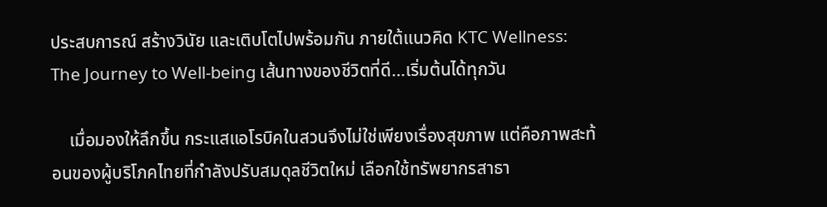ประสบการณ์ สร้างวินัย และเติบโตไปพร้อมกัน ภายใต้แนวคิด KTC Wellness: The Journey to Well-being เส้นทางของชีวิตที่ดี…เริ่มต้นได้ทุกวัน

    เมื่อมองให้ลึกขึ้น กระแสแอโรบิคในสวนจึงไม่ใช่เพียงเรื่องสุขภาพ แต่คือภาพสะท้อนของผู้บริโภคไทยที่กำลังปรับสมดุลชีวิตใหม่ เลือกใช้ทรัพยากรสาธา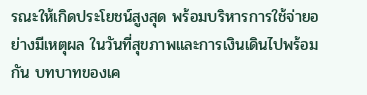รณะให้เกิดประโยชน์สูงสุด พร้อมบริหารการใช้จ่ายอย่างมีเหตุผล ในวันที่สุขภาพและการเงินเดินไปพร้อมกัน บทบาทของเค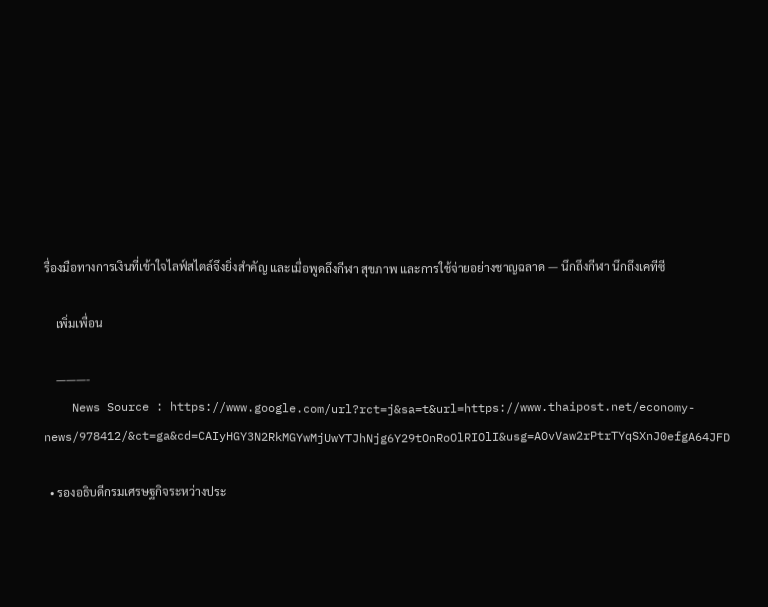รื่องมือทางการเงินที่เข้าใจไลฟ์สไตล์จึงยิ่งสำคัญ และเมื่อพูดถึงกีฬา สุขภาพ และการใช้จ่ายอย่างชาญฉลาด — นึกถึงกีฬา นึกถึงเคทีซี

    เพิ่มเพื่อน

    ———-
    News Source : https://www.google.com/url?rct=j&sa=t&url=https://www.thaipost.net/economy-news/978412/&ct=ga&cd=CAIyHGY3N2RkMGYwMjUwYTJhNjg6Y29tOnRoOlRIOlI&usg=AOvVaw2rPtrTYqSXnJ0efgA64JFD

  • รองอธิบดีกรมเศรษฐกิจระหว่างประ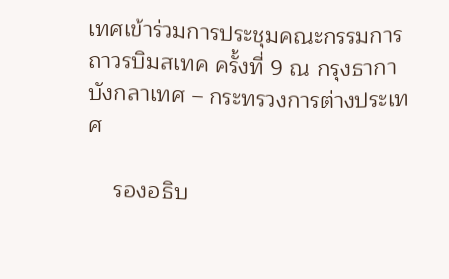เทศเข้าร่วมการประชุมคณะกรรมการถาวรบิมสเทค ครั้งที่ 9 ณ กรุงธากา บังกลาเทศ – กระทรวงการต่างประเทศ

    รองอธิบ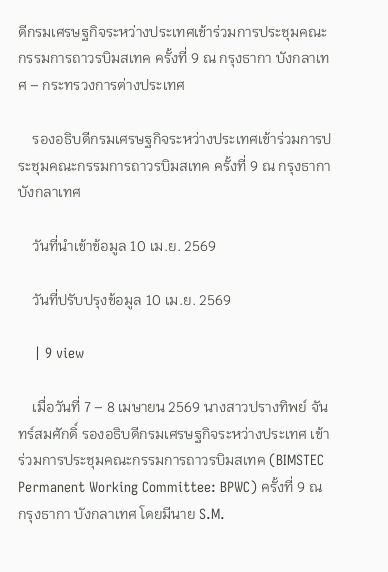ดีกรมเศรษฐกิจระหว่างประเทศเข้าร่วมการประชุมคณะกรรมการถาวรบิมสเทค ครั้งที่ 9 ณ กรุงธากา บังกลาเทศ – กระทรวงการต่างประเทศ

    รองอธิบดีกรมเศรษฐกิจระหว่างประเทศเข้าร่วมการประชุมคณะกรรมการถาวรบิมสเทค ครั้งที่ 9 ณ กรุงธากา บังกลาเทศ

    วันที่นำเข้าข้อมูล 10 เม.ย. 2569

    วันที่ปรับปรุงข้อมูล 10 เม.ย. 2569

    | 9 view

    เมื่อวันที่ 7 – 8 เมษายน 2569 นางสาวปรางทิพย์ จันทร์สมศักดิ์ รองอธิบดีกรมเศรษฐกิจระหว่างประเทศ เข้าร่วมการประชุมคณะกรรมการถาวรบิมสเทค (BIMSTEC Permanent Working Committee: BPWC) ครั้งที่ 9 ณ กรุงธากา บังกลาเทศ โดยมีนาย S.M.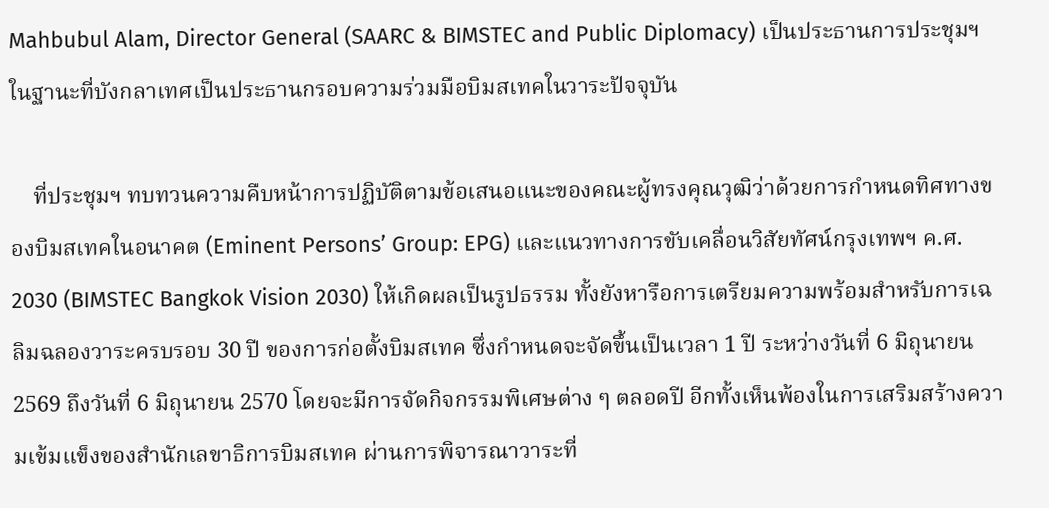Mahbubul Alam, Director General (SAARC & BIMSTEC and Public Diplomacy) เป็นประธานการประชุมฯ ในฐานะที่บังกลาเทศเป็นประธานกรอบความร่วมมือบิมสเทคในวาระปัจจุบัน

    ที่ประชุมฯ ทบทวนความคืบหน้าการปฏิบัติตามข้อเสนอแนะของคณะผู้ทรงคุณวุฒิว่าด้วยการกำหนดทิศทางของบิมสเทคในอนาคต (Eminent Persons’ Group: EPG) และแนวทางการขับเคลื่อนวิสัยทัศน์กรุงเทพฯ ค.ศ. 2030 (BIMSTEC Bangkok Vision 2030) ให้เกิดผลเป็นรูปธรรม ทั้งยังหารือการเตรียมความพร้อมสำหรับการเฉลิมฉลองวาระครบรอบ 30 ปี ของการก่อตั้งบิมสเทค ซึ่งกำหนดจะจัดขึ้นเป็นเวลา 1 ปี ระหว่างวันที่ 6 มิถุนายน 2569 ถึงวันที่ 6 มิถุนายน 2570 โดยจะมีการจัดกิจกรรมพิเศษต่าง ๆ ตลอดปี อีกทั้งเห็นพ้องในการเสริมสร้างความเข้มแข็งของสำนักเลขาธิการบิมสเทค ผ่านการพิจารณาวาระที่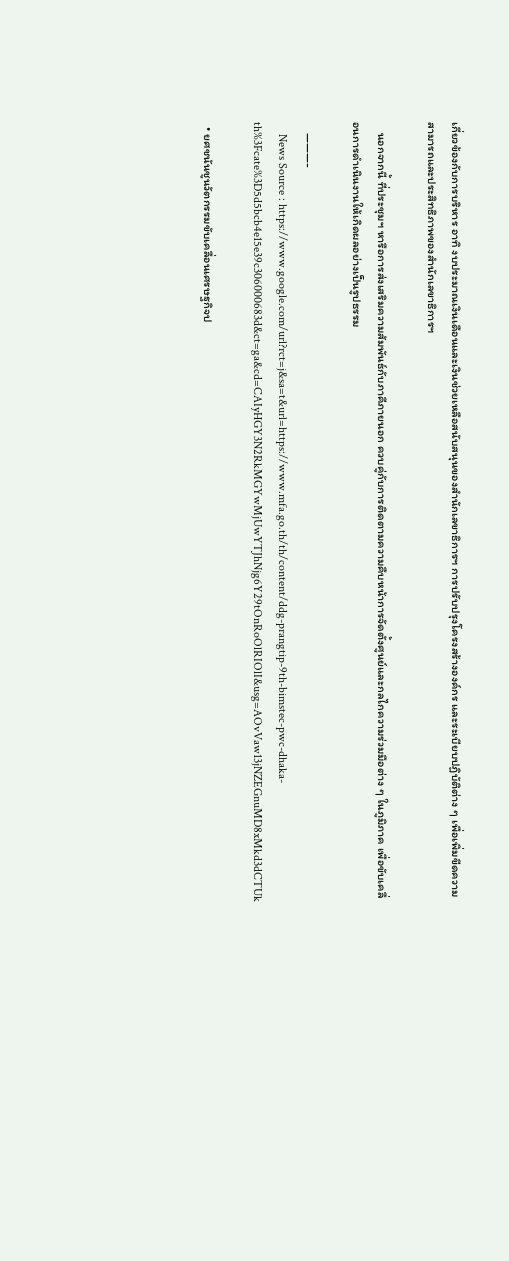เกี่ยวข้องกับการบริหาร อาทิ งบประมาณเงินเดือนและเงินช่วยเหลือสนับสนุนของสำนักเลขาธิการฯ การปรับปรุงโครงสร้างองค์กร และระเบียบปฏิบัติต่าง ๆ เพื่อเพิ่มขีดความสามารถและประสิทธิภาพของสำนักเลขาธิการฯ

    นอกจากนี้ ที่ประชุมฯ หารือการส่งเสริมความสัมพันธ์กับภาคีภายนอก ควบคู่กับการติดตามความคืบหน้าการจัดตั้งศูนย์และกลไกความร่วมมือต่าง ๆ ในภูมิภาค เพื่อขับเคลื่อนการดำเนินงานให้เกิดผลอย่างเป็นรูปธรรม

    ———-
    News Source : https://www.google.com/url?rct=j&sa=t&url=https://www.mfa.go.th/th/content/ddg-prangtip-9th-bimstec-pwc-dhaka-th%3Fcate%3D5d5bcb4e15e39c306000683d&ct=ga&cd=CAIyHGY3N2RkMGYwMjUwYTJhNjg6Y29tOnRoOlRIOlI&usg=AOvVaw13jNZEGnuMD8xMkd3dCTUk

  • ยศชนันชูนวัตกรรมขับเคลื่อนเศรษฐกิจป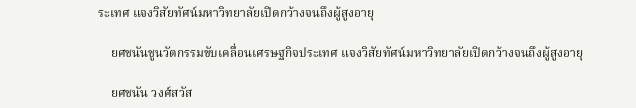ระเทศ แจงวิสัยทัศน์มหาวิทยาลัยเปิดกว้างจนถึงผู้สูงอายุ

    ยศชนันชูนวัตกรรมขับเคลื่อนเศรษฐกิจประเทศ แจงวิสัยทัศน์มหาวิทยาลัยเปิดกว้างจนถึงผู้สูงอายุ

    ยศชนัน วงศ์สวัส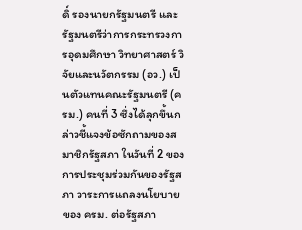ดิ์ รองนายกรัฐมนตรี และรัฐมนตรีว่าการกระทรวงการอุดมศึกษา วิทยาศาสตร์ วิจัยและนวัตกรรม (อว.) เป็นตัวแทนคณะรัฐมนตรี (ครม.) คนที่ 3 ซึ่งได้ลุกขึ้นกล่าวชี้แจงข้อซักถามของสมาชิกรัฐสภา ในวันที่ 2 ของการประชุมร่วมกันของรัฐสภา วาระการแถลงนโยบายของ ครม. ต่อรัฐสภา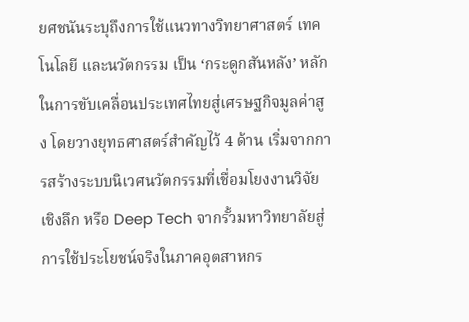ยศชนันระบุถึงการใช้แนวทางวิทยาศาสตร์ เทคโนโลยี และนวัตกรรม เป็น ‘กระดูกสันหลัง’ หลักในการขับเคลื่อนประเทศไทยสู่เศรษฐกิจมูลค่าสูง โดยวางยุทธศาสตร์สำคัญไว้ 4 ด้าน เริ่มจากการสร้างระบบนิเวศนวัตกรรมที่เชื่อมโยงงานวิจัยเชิงลึก หรือ Deep Tech จากรั้วมหาวิทยาลัยสู่การใช้ประโยชน์จริงในภาคอุตสาหกร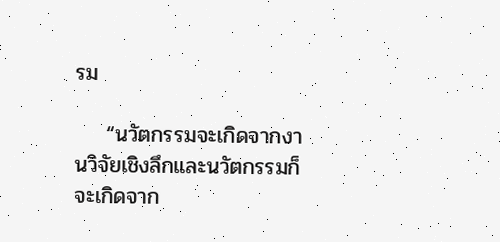รม

    “นวัตกรรมจะเกิดจากงานวิจัยเชิงลึกและนวัตกรรมก็จะเกิดจาก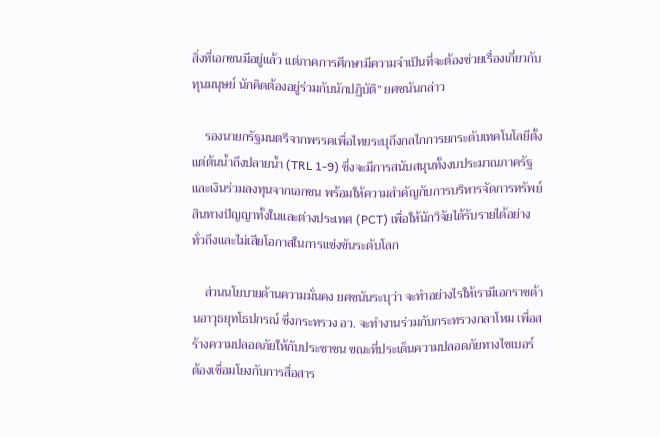สิ่งที่เอกชนมีอยู่แล้ว แต่ภาคการศึกษามีความจำเป็นที่จะต้องช่วยเรื่องเกี่ยวกับทุนมนุษย์ นักคิดต้องอยู่ร่วมกับนักปฏิบัติ” ยศชนันกล่าว

    รองนายกรัฐมนตรีจากพรรคเพื่อไทยระบุถึงกลไกการยกระดับเทคโนโลยีตั้งแต่ต้นน้ำถึงปลายน้ำ (TRL 1-9) ซึ่งจะมีการสนับสนุนทั้งงบประมาณภาครัฐและเงินร่วมลงทุนจากเอกชน พร้อมให้ความสำคัญกับการบริหารจัดการทรัพย์สินทางปัญญาทั้งในและต่างประเทศ (PCT) เพื่อให้นักวิจัยได้รับรายได้อย่างทั่วถึงและไม่เสียโอกาสในการแข่งขันระดับโลก

    ส่วนนโยบายด้านความมั่นคง ยศชนันระบุว่า จะทำอย่างไรให้เรามีเอกราชด้านอาวุธยุทโธปกรณ์ ซึ่งกระทรวง อว. จะทำงานร่วมกับกระทรวงกลาโหม เพื่อสร้างความปลอดภัยให้กับประชาชน ขณะที่ประเด็นความปลอดภัยทางไซเบอร์ ต้องเชื่อมโยงกับการสื่อสาร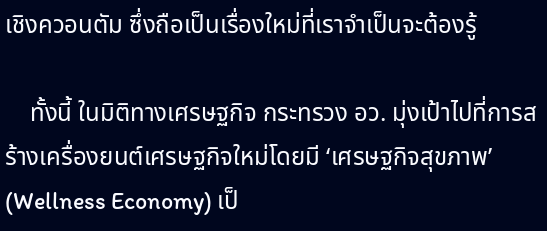เชิงควอนตัม ซึ่งถือเป็นเรื่องใหม่ที่เราจำเป็นจะต้องรู้

    ทั้งนี้ ในมิติทางเศรษฐกิจ กระทรวง อว. มุ่งเป้าไปที่การสร้างเครื่องยนต์เศรษฐกิจใหม่โดยมี ‘เศรษฐกิจสุขภาพ’ (Wellness Economy) เป็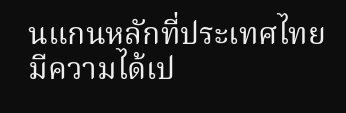นแกนหลักที่ประเทศไทยมีความได้เป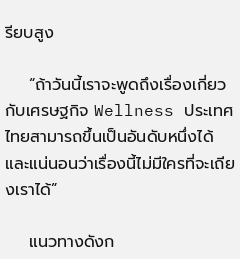รียบสูง

    “ถ้าวันนี้เราจะพูดถึงเรื่องเกี่ยวกับเศรษฐกิจ Wellness ประเทศไทยสามารถขึ้นเป็นอันดับหนึ่งได้ และแน่นอนว่าเรื่องนี้ไม่มีใครที่จะเถียงเราได้”

    แนวทางดังก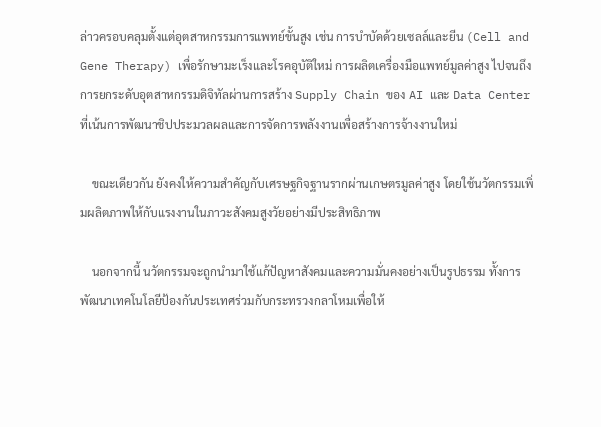ล่าวครอบคลุมตั้งแต่อุตสาหกรรมการแพทย์ขั้นสูง เช่น การบำบัดด้วยเซลล์และยีน (Cell and Gene Therapy) เพื่อรักษามะเร็งและโรคอุบัติใหม่ การผลิตเครื่องมือแพทย์มูลค่าสูง ไปจนถึงการยกระดับอุตสาหกรรมดิจิทัลผ่านการสร้าง Supply Chain ของ AI และ Data Center ที่เน้นการพัฒนาชิปประมวลผลและการจัดการพลังงานเพื่อสร้างการจ้างงานใหม่

    ขณะเดียวกัน ยังคงให้ความสำคัญกับเศรษฐกิจฐานรากผ่านเกษตรมูลค่าสูง โดยใช้นวัตกรรมเพิ่มผลิตภาพให้กับแรงงานในภาวะสังคมสูงวัยอย่างมีประสิทธิภาพ

    นอกจากนี้ นวัตกรรมจะถูกนำมาใช้แก้ปัญหาสังคมและความมั่นคงอย่างเป็นรูปธรรม ทั้งการพัฒนาเทคโนโลยีป้องกันประเทศร่วมกับกระทรวงกลาโหมเพื่อให้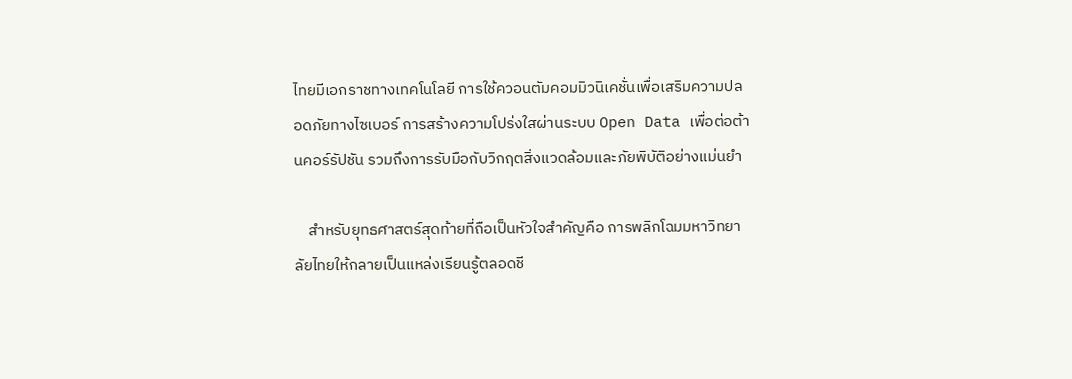ไทยมีเอกราชทางเทคโนโลยี การใช้ควอนตัมคอมมิวนิเคชั่นเพื่อเสริมความปลอดภัยทางไซเบอร์ การสร้างความโปร่งใสผ่านระบบ Open Data เพื่อต่อต้านคอร์รัปชัน รวมถึงการรับมือกับวิกฤตสิ่งแวดล้อมและภัยพิบัติอย่างแม่นยำ

    สำหรับยุทธศาสตร์สุดท้ายที่ถือเป็นหัวใจสำคัญคือ การพลิกโฉมมหาวิทยาลัยไทยให้กลายเป็นแหล่งเรียนรู้ตลอดชี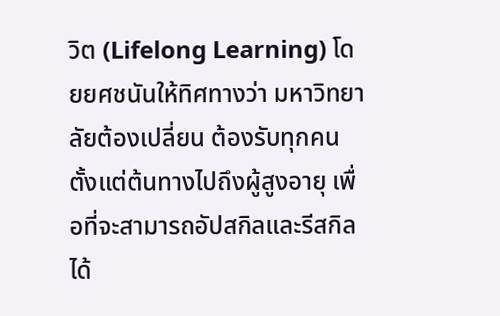วิต (Lifelong Learning) โดยยศชนันให้ทิศทางว่า มหาวิทยาลัยต้องเปลี่ยน ต้องรับทุกคน ตั้งแต่ต้นทางไปถึงผู้สูงอายุ เพื่อที่จะสามารถอัปสกิลและรีสกิลได้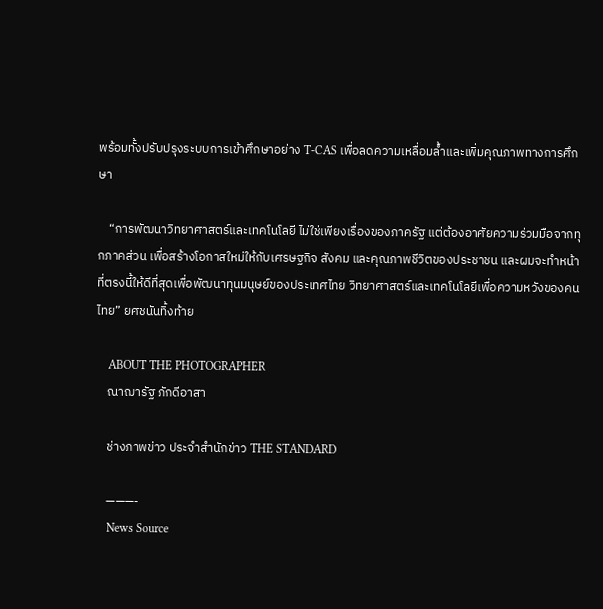พร้อมทั้งปรับปรุงระบบการเข้าศึกษาอย่าง T-CAS เพื่อลดความเหลื่อมล้ำและเพิ่มคุณภาพทางการศึกษา

    “การพัฒนาวิทยาศาสตร์และเทคโนโลยี ไม่ใช่เพียงเรื่องของภาครัฐ แต่ต้องอาศัยความร่วมมือจากทุกภาคส่วน เพื่อสร้างโอกาสใหม่ให้กับเศรษฐกิจ สังคม และคุณภาพชีวิตของประชาชน และผมจะทำหน้าที่ตรงนี้ให้ดีที่สุดเพื่อพัฒนาทุนมนุษย์ของประเทศไทย วิทยาศาสตร์และเทคโนโลยีเพื่อความหวังของคนไทย” ยศชนันทิ้งท้าย

    ABOUT THE PHOTOGRAPHER
    ณาฌารัฐ ภักดีอาสา

    ช่างภาพข่าว ประจำสำนักข่าว THE STANDARD

    ———-
    News Source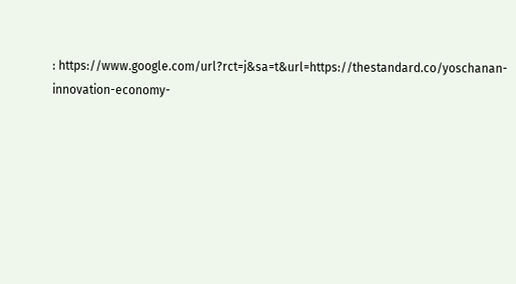: https://www.google.com/url?rct=j&sa=t&url=https://thestandard.co/yoschanan-innovation-economy-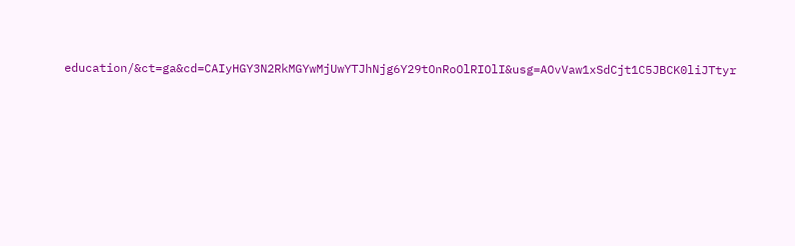education/&ct=ga&cd=CAIyHGY3N2RkMGYwMjUwYTJhNjg6Y29tOnRoOlRIOlI&usg=AOvVaw1xSdCjt1C5JBCK0liJTtyr